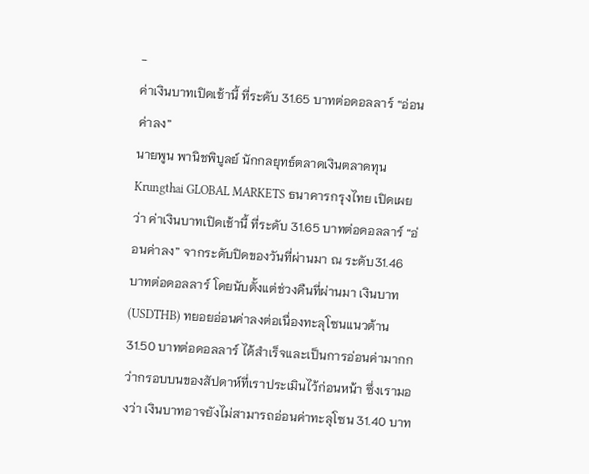-
ค่าเงินบาทเปิดเช้านี้ ที่ระดับ 31.65 บาทต่อดอลลาร์ “อ่อนค่าลง”
นายพูน พานิชพิบูลย์ นักกลยุทธ์ตลาดเงินตลาดทุน Krungthai GLOBAL MARKETS ธนาคารกรุงไทย เปิดเผยว่า ค่าเงินบาทเปิดเช้านี้ ที่ระดับ 31.65 บาทต่อดอลลาร์ “อ่อนค่าลง” จากระดับปิดของวันที่ผ่านมา ณ ระดับ31.46 บาทต่อดอลลาร์ โดยนับตั้งแต่ช่วงคืนที่ผ่านมา เงินบาท (USDTHB) ทยอยอ่อนค่าลงต่อเนื่องทะลุโซนแนวต้าน 31.50 บาทต่อดอลลาร์ ได้สำเร็จและเป็นการอ่อนค่ามากกว่ากรอบบนของสัปดาห์ที่เราประเมินไว้ก่อนหน้า ซึ่งเรามองว่า เงินบาทอาจยังไม่สามารถอ่อนค่าทะลุโซน 31.40 บาท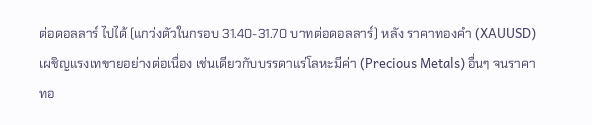ต่อดอลลาร์ ไปได้ (แกว่งตัวในกรอบ 31.40-31.70 บาทต่อดอลลาร์) หลัง ราคาทองคำ (XAUUSD) เผชิญแรงเทขายอย่างต่อเนื่อง เช่นเดียวกับบรรดาแร่โลหะมีค่า (Precious Metals) อื่นๆ จนราคาทอ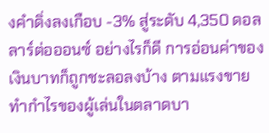งคำดิ่งลงเกือบ -3% สู่ระดับ 4,350 ดอลลาร์ต่อออนซ์ อย่างไรก็ดี การอ่อนค่าของเงินบาทก็ถูกชะลอลงบ้าง ตามแรงขายทำกำไรของผู้เล่นในตลาดบา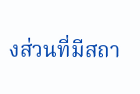งส่วนที่มีสถา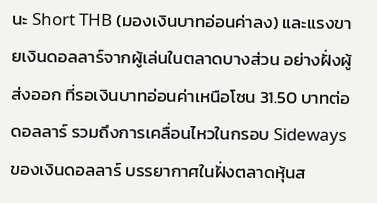นะ Short THB (มองเงินบาทอ่อนค่าลง) และแรงขายเงินดอลลาร์จากผู้เล่นในตลาดบางส่วน อย่างฝั่งผู้ส่งออก ที่รอเงินบาทอ่อนค่าเหนือโซน 31.50 บาทต่อดอลลาร์ รวมถึงการเคลื่อนไหวในกรอบ Sideways ของเงินดอลลาร์ บรรยากาศในฝั่งตลาดหุ้นส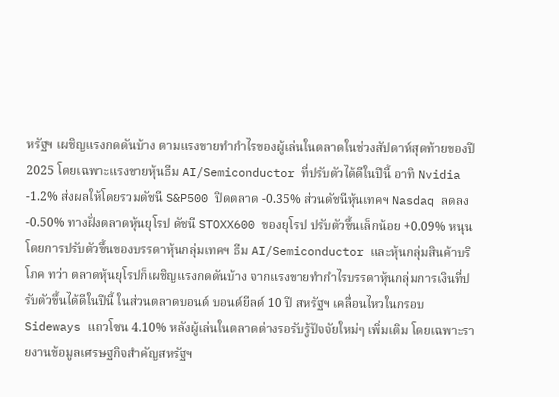หรัฐฯ เผชิญแรงกดดันบ้าง ตามแรงขายทำกำไรของผู้เล่นในตลาดในช่วงสัปดาห์สุดท้ายของปี 2025 โดยเฉพาะแรงขายหุ้นธีม AI/Semiconductor ที่ปรับตัวได้ดีในปีนี้ อาทิ Nvidia -1.2% ส่งผลให้โดยรวมดัชนี S&P500 ปิดตลาด -0.35% ส่วนดัชนีหุ้นเทคฯ Nasdaq ลดลง -0.50% ทางฝั่งตลาดหุ้นยุโรป ดัชนี STOXX600 ของยุโรป ปรับตัวขึ้นเล็กน้อย +0.09% หนุนโดยการปรับตัวขึ้นของบรรดาหุ้นกลุ่มเทคฯ ธีม AI/Semiconductor และหุ้นกลุ่มสินค้าบริโภค ทว่า ตลาดหุ้นยุโรปก็เผชิญแรงกดดันบ้าง จากแรงขายทำกำไรบรรดาหุ้นกลุ่มการเงินที่ปรับตัวขึ้นได้ดีในปีนี้ ในส่วนตลาดบอนด์ บอนด์ยีลด์ 10 ปี สหรัฐฯ เคลื่อนไหวในกรอบ Sideways แถวโซน 4.10% หลังผู้เล่นในตลาดต่างรอรับรู้ปัจจัยใหม่ๆ เพิ่มเติม โดยเฉพาะรายงานข้อมูลเศรษฐกิจสำคัญสหรัฐฯ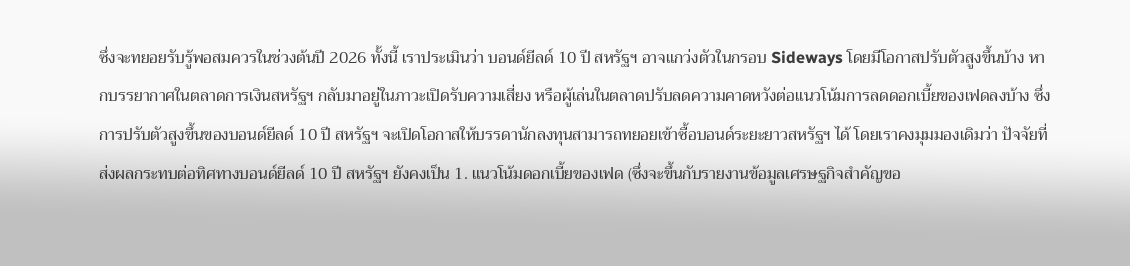ซึ่งจะทยอยรับรู้พอสมควรในช่วงต้นปี 2026 ทั้งนี้ เราประเมินว่า บอนด์ยีลด์ 10 ปี สหรัฐฯ อาจแกว่งตัวในกรอบ Sideways โดยมีโอกาสปรับตัวสูงขึ้นบ้าง หากบรรยากาศในตลาดการเงินสหรัฐฯ กลับมาอยู่ในภาวะเปิดรับความเสี่ยง หรือผู้เล่นในตลาดปรับลดความคาดหวังต่อแนวโน้มการลดดอกเบี้ยของเฟดลงบ้าง ซึ่งการปรับตัวสูงขึ้นของบอนด์ยีลด์ 10 ปี สหรัฐฯ จะเปิดโอกาสให้บรรดานักลงทุนสามารถทยอยเข้าซื้อบอนด์ระยะยาวสหรัฐฯ ได้ โดยเราคงมุมมองเดิมว่า ปัจจัยที่ส่งผลกระทบต่อทิศทางบอนด์ยีลด์ 10 ปี สหรัฐฯ ยังคงเป็น 1. แนวโน้มดอกเบี้ยของเฟด (ซึ่งจะขึ้นกับรายงานข้อมูลเศรษฐกิจสำคัญขอ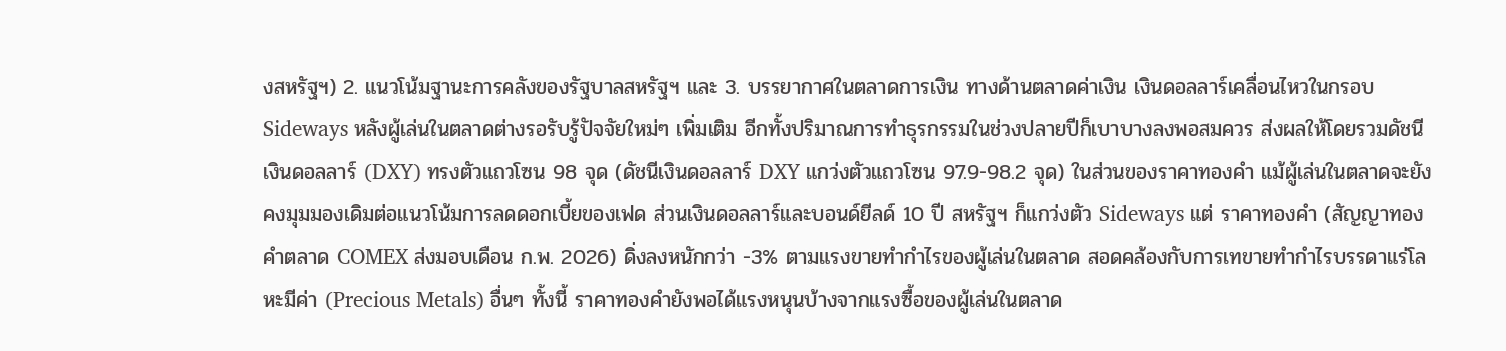งสหรัฐฯ) 2. แนวโน้มฐานะการคลังของรัฐบาลสหรัฐฯ และ 3. บรรยากาศในตลาดการเงิน ทางด้านตลาดค่าเงิน เงินดอลลาร์เคลื่อนไหวในกรอบ Sideways หลังผู้เล่นในตลาดต่างรอรับรู้ปัจจัยใหม่ๆ เพิ่มเติม อีกทั้งปริมาณการทำธุรกรรมในช่วงปลายปีก็เบาบางลงพอสมควร ส่งผลให้โดยรวมดัชนีเงินดอลลาร์ (DXY) ทรงตัวแถวโซน 98 จุด (ดัชนีเงินดอลลาร์ DXY แกว่งตัวแถวโซน 97.9-98.2 จุด) ในส่วนของราคาทองคำ แม้ผู้เล่นในตลาดจะยังคงมุมมองเดิมต่อแนวโน้มการลดดอกเบี้ยของเฟด ส่วนเงินดอลลาร์และบอนด์ยีลด์ 10 ปี สหรัฐฯ ก็แกว่งตัว Sideways แต่ ราคาทองคำ (สัญญาทองคำตลาด COMEX ส่งมอบเดือน ก.พ. 2026) ดิ่งลงหนักกว่า -3% ตามแรงขายทำกำไรของผู้เล่นในตลาด สอดคล้องกับการเทขายทำกำไรบรรดาแร่โลหะมีค่า (Precious Metals) อื่นๆ ทั้งนี้ ราคาทองคำยังพอได้แรงหนุนบ้างจากแรงซื้อของผู้เล่นในตลาด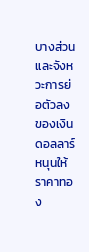บางส่วนและจังหวะการย่อตัวลงของเงินดอลลาร์ หนุนให้ ราคาทอง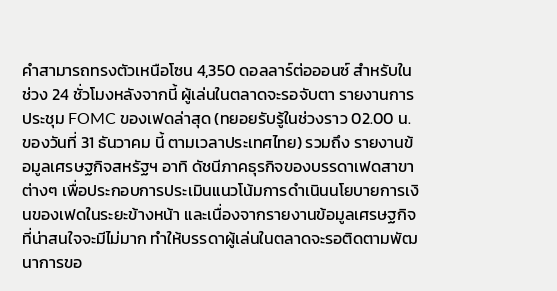คำสามารถทรงตัวเหนือโซน 4,350 ดอลลาร์ต่อออนซ์ สำหรับในช่วง 24 ชั่วโมงหลังจากนี้ ผู้เล่นในตลาดจะรอจับตา รายงานการประชุม FOMC ของเฟดล่าสุด (ทยอยรับรู้ในช่วงราว 02.00 น. ของวันที่ 31 ธันวาคม นี้ ตามเวลาประเทศไทย) รวมถึง รายงานข้อมูลเศรษฐกิจสหรัฐฯ อาทิ ดัชนีภาคธุรกิจของบรรดาเฟดสาขาต่างๆ เพื่อประกอบการประเมินแนวโน้มการดำเนินนโยบายการเงินของเฟดในระยะข้างหน้า และเนื่องจากรายงานข้อมูลเศรษฐกิจที่น่าสนใจจะมีไม่มาก ทำให้บรรดาผู้เล่นในตลาดจะรอติดตามพัฒนาการขอ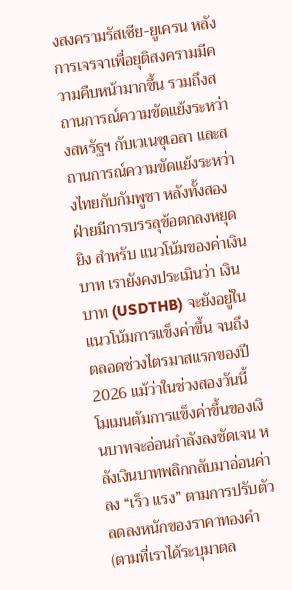งสงครามรัสเซีย-ยูเครน หลังการเจรจาเพื่อยุติสงครามมีความคืบหน้ามากขึ้น รวมถึงสถานการณ์ความขัดแย้งระหว่างสหรัฐฯ กับเวเนซุเอลา และสถานการณ์ความขัดแย้งระหว่างไทยกับกัมพูชา หลังทั้งสองฝ่ายมีการบรรลุข้อตกลงหยุดยิง สำหรับ แนวโน้มของค่าเงินบาท เรายังคงประเมินว่า เงินบาท (USDTHB) จะยังอยู่ในแนวโน้มการแข็งค่าขึ้น จนถึง ตลอดช่วงไตรมาสแรกของปี 2026 แม้ว่าในช่วงสองวันนี้ โมเมนตัมการแข็งค่าขึ้นของเงินบาทจะอ่อนกำลังลงชัดเจน หลังเงินบาทพลิกกลับมาอ่อนค่าลง “เร็ว แรง” ตามการปรับตัวลดลงหนักของราคาทองคำ (ตามที่เราได้ระบุมาตล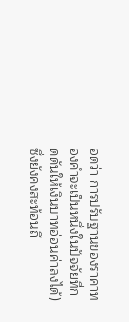อดว่า การปรับฐานของราคาทองคำจะเป็นหนึ่งในปัจจัยที่กดดันให้เงินบาทอ่อนค่าลงได้) ซึ่งยังคงสะท้อนถึ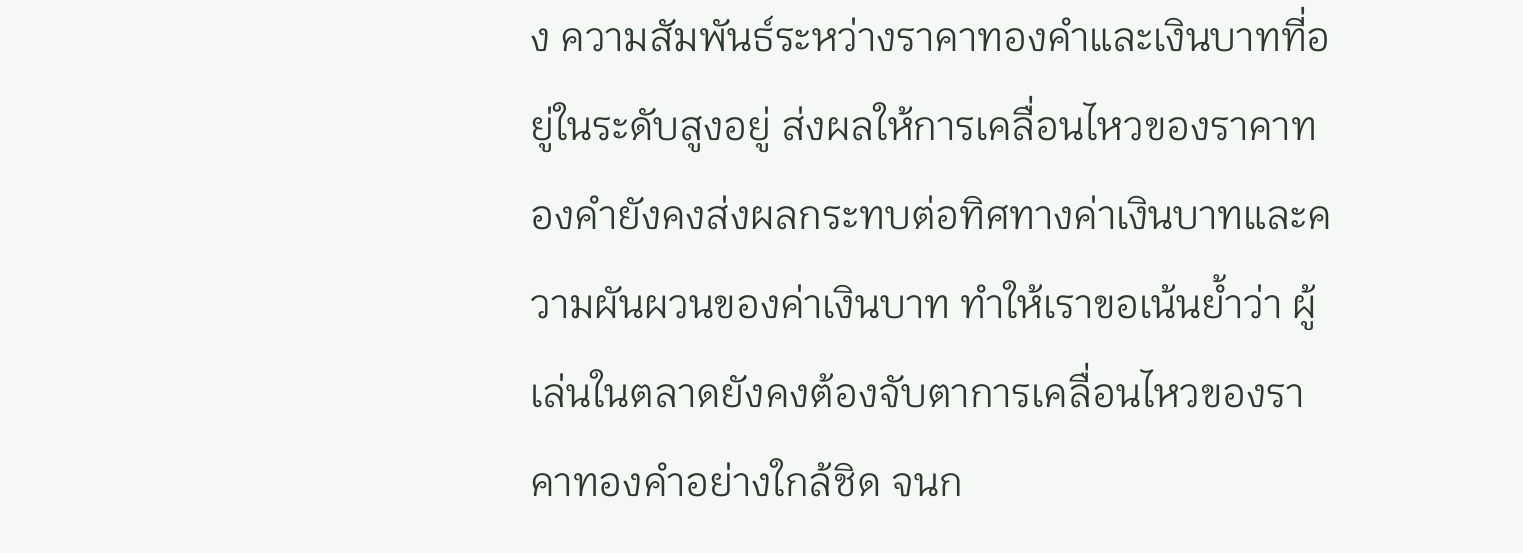ง ความสัมพันธ์ระหว่างราคาทองคำและเงินบาทที่อยู่ในระดับสูงอยู่ ส่งผลให้การเคลื่อนไหวของราคาทองคำยังคงส่งผลกระทบต่อทิศทางค่าเงินบาทและความผันผวนของค่าเงินบาท ทำให้เราขอเน้นย้ำว่า ผู้เล่นในตลาดยังคงต้องจับตาการเคลื่อนไหวของราคาทองคำอย่างใกล้ชิด จนก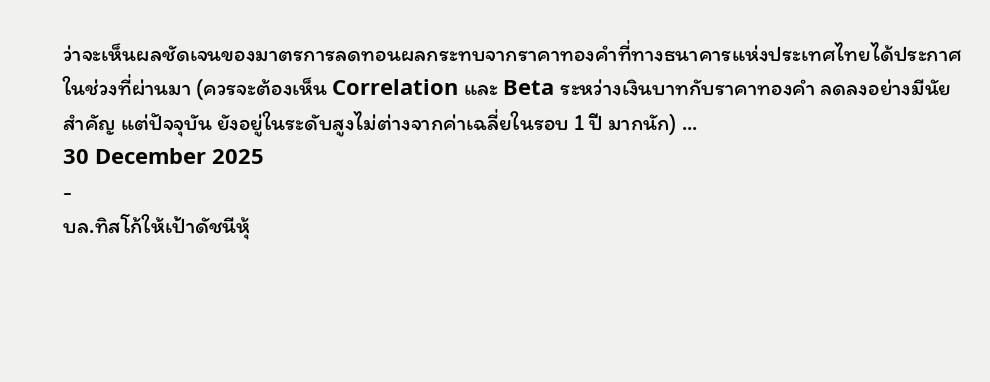ว่าจะเห็นผลชัดเจนของมาตรการลดทอนผลกระทบจากราคาทองคำที่ทางธนาคารแห่งประเทศไทยได้ประกาศในช่วงที่ผ่านมา (ควรจะต้องเห็น Correlation และ Beta ระหว่างเงินบาทกับราคาทองคำ ลดลงอย่างมีนัยสำคัญ แต่ปัจจุบัน ยังอยู่ในระดับสูงไม่ต่างจากค่าเฉลี่ยในรอบ 1 ปี มากนัก) ...
30 December 2025
-
บล.ทิสโก้ให้เป้าดัชนีหุ้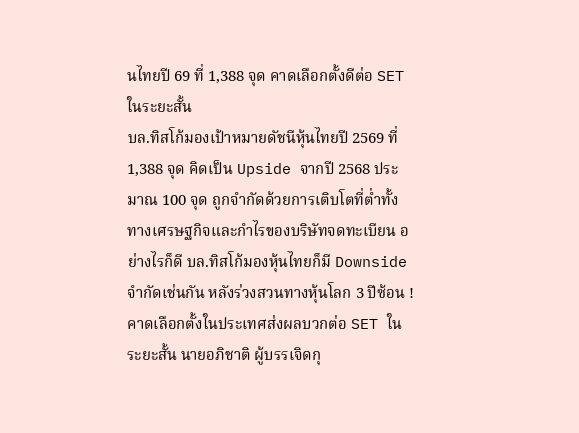นไทยปี 69 ที่ 1,388 จุด คาดเลือกตั้งดีต่อ SET ในระยะสั้น
บล.ทิสโก้มองเป้าหมายดัชนีหุ้นไทยปี 2569 ที่ 1,388 จุด คิดเป็น Upside จากปี 2568 ประมาณ 100 จุด ถูกจำกัดด้วยการเติบโตที่ต่ำทั้งทางเศรษฐกิจและกำไรของบริษัทจดทะเบียน อย่างไรก็ดี บล.ทิสโก้มองหุ้นไทยก็มี Downside จำกัดเช่นกัน หลังร่วงสวนทางหุ้นโลก 3 ปีซ้อน ! คาดเลือกตั้งในประเทศส่งผลบวกต่อ SET ในระยะสั้น นายอภิชาติ ผู้บรรเจิดกุ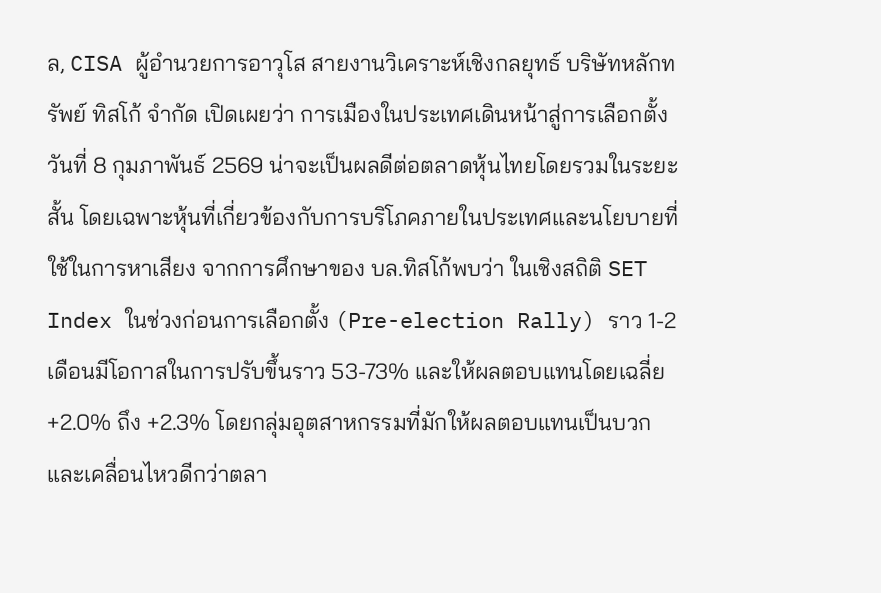ล, CISA ผู้อำนวยการอาวุโส สายงานวิเคราะห์เชิงกลยุทธ์ บริษัทหลักทรัพย์ ทิสโก้ จำกัด เปิดเผยว่า การเมืองในประเทศเดินหน้าสู่การเลือกตั้งวันที่ 8 กุมภาพันธ์ 2569 น่าจะเป็นผลดีต่อตลาดหุ้นไทยโดยรวมในระยะสั้น โดยเฉพาะหุ้นที่เกี่ยวข้องกับการบริโภคภายในประเทศและนโยบายที่ใช้ในการหาเสียง จากการศึกษาของ บล.ทิสโก้พบว่า ในเชิงสถิติ SET Index ในช่วงก่อนการเลือกตั้ง (Pre-election Rally) ราว 1-2 เดือนมีโอกาสในการปรับขึ้นราว 53-73% และให้ผลตอบแทนโดยเฉลี่ย +2.0% ถึง +2.3% โดยกลุ่มอุตสาหกรรมที่มักให้ผลตอบแทนเป็นบวกและเคลื่อนไหวดีกว่าตลา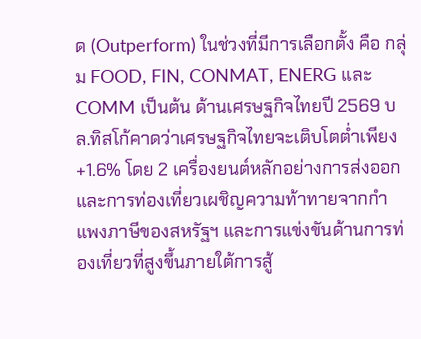ด (Outperform) ในช่วงที่มีการเลือกตั้ง คือ กลุ่ม FOOD, FIN, CONMAT, ENERG และ COMM เป็นต้น ด้านเศรษฐกิจไทยปี 2569 บล.ทิสโก้คาดว่าเศรษฐกิจไทยจะเติบโตต่ำเพียง +1.6% โดย 2 เครื่องยนต์หลักอย่างการส่งออกและการท่องเที่ยวเผชิญความท้าทายจากกำแพงภาษีของสหรัฐฯ และการแข่งขันด้านการท่องเที่ยวที่สูงขึ้นภายใต้การสู้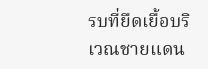รบที่ยืดเยื้อบริเวณชายแดน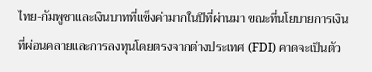ไทย-กัมพูชาและเงินบาทที่แข็งค่ามากในปีที่ผ่านมา ขณะที่นโยบายการเงินที่ผ่อนคลายและการลงทุนโดยตรงจากต่างประเทศ (FDI) คาดจะเป็นตัว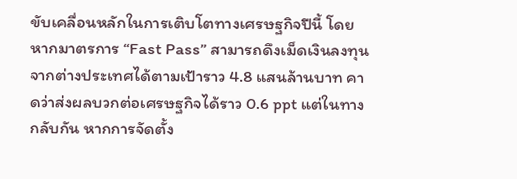ขับเคลื่อนหลักในการเติบโตทางเศรษฐกิจปีนี้ โดยหากมาตรการ “Fast Pass” สามารถดึงเม็ดเงินลงทุนจากต่างประเทศได้ตามเป้าราว 4.8 แสนล้านบาท คาดว่าส่งผลบวกต่อเศรษฐกิจได้ราว 0.6 ppt แต่ในทางกลับกัน หากการจัดตั้ง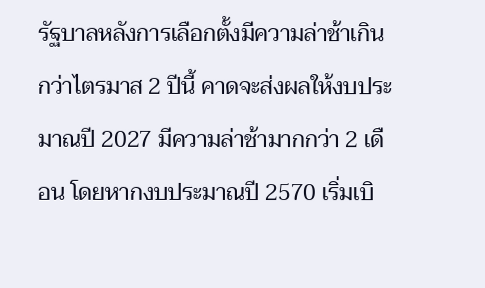รัฐบาลหลังการเลือกตั้งมีความล่าช้าเกินกว่าไตรมาส 2 ปีนี้ คาดจะส่งผลให้งบประมาณปี 2027 มีความล่าช้ามากกว่า 2 เดือน โดยหากงบประมาณปี 2570 เริ่มเบิ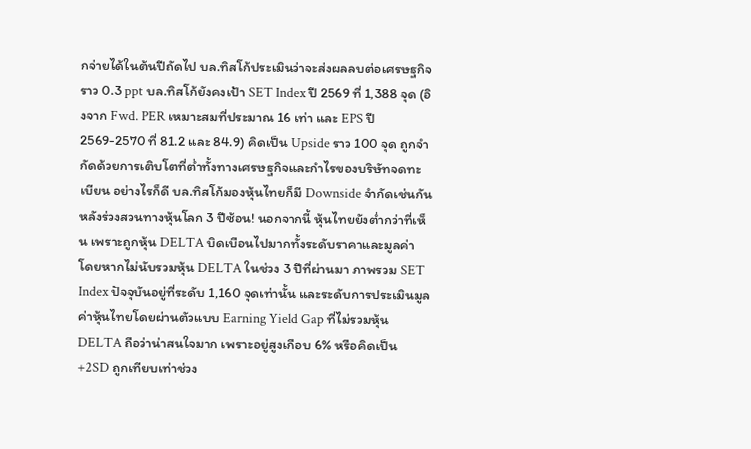กจ่ายได้ในต้นปีถัดไป บล.ทิสโก้ประเมินว่าจะส่งผลลบต่อเศรษฐกิจราว 0.3 ppt บล.ทิสโก้ยังคงเป้า SET Index ปี 2569 ที่ 1,388 จุด (อิงจาก Fwd. PER เหมาะสมที่ประมาณ 16 เท่า และ EPS ปี 2569-2570 ที่ 81.2 และ 84.9) คิดเป็น Upside ราว 100 จุด ถูกจำกัดด้วยการเติบโตที่ต่ำทั้งทางเศรษฐกิจและกำไรของบริษัทจดทะเบียน อย่างไรก็ดี บล.ทิสโก้มองหุ้นไทยก็มี Downside จำกัดเช่นกัน หลังร่วงสวนทางหุ้นโลก 3 ปีซ้อน! นอกจากนี้ หุ้นไทยยังต่ำกว่าที่เห็น เพราะถูกหุ้น DELTA บิดเบือนไปมากทั้งระดับราคาและมูลค่า โดยหากไม่นับรวมหุ้น DELTA ในช่วง 3 ปีที่ผ่านมา ภาพรวม SET Index ปัจจุบันอยู่ที่ระดับ 1,160 จุดเท่านั้น และระดับการประเมินมูลค่าหุ้นไทยโดยผ่านตัวแบบ Earning Yield Gap ที่ไม่รวมหุ้น DELTA ถือว่าน่าสนใจมาก เพราะอยู่สูงเกือบ 6% หรือคิดเป็น +2SD ถูกเทียบเท่าช่วง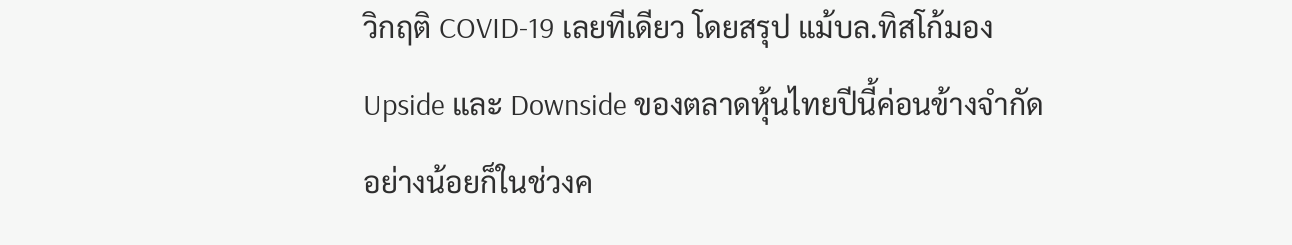วิกฤติ COVID-19 เลยทีเดียว โดยสรุป แม้บล.ทิสโก้มอง Upside และ Downside ของตลาดหุ้นไทยปีนี้ค่อนข้างจำกัดอย่างน้อยก็ในช่วงค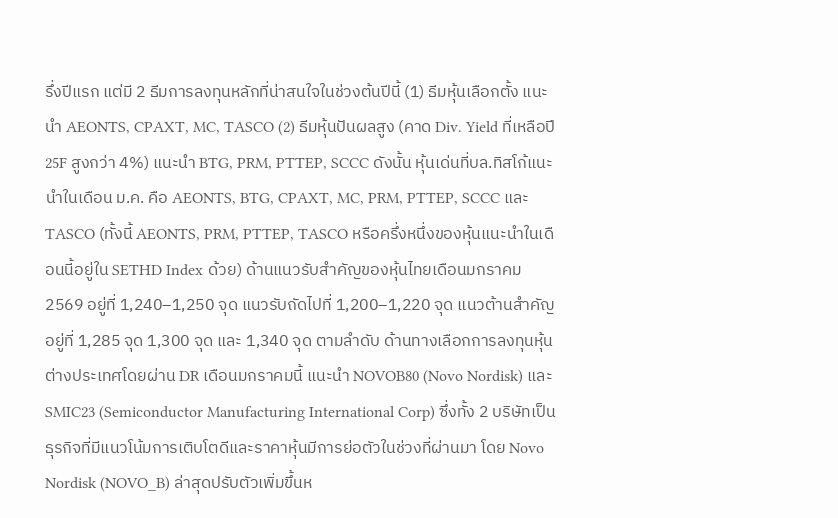รึ่งปีแรก แต่มี 2 ธีมการลงทุนหลักที่น่าสนใจในช่วงต้นปีนี้ (1) ธีมหุ้นเลือกตั้ง แนะนำ AEONTS, CPAXT, MC, TASCO (2) ธีมหุ้นปันผลสูง (คาด Div. Yield ที่เหลือปี 25F สูงกว่า 4%) แนะนำ BTG, PRM, PTTEP, SCCC ดังนั้น หุ้นเด่นที่บล.ทิสโก้แนะนำในเดือน ม.ค. คือ AEONTS, BTG, CPAXT, MC, PRM, PTTEP, SCCC และ TASCO (ทั้งนี้ AEONTS, PRM, PTTEP, TASCO หรือครึ่งหนึ่งของหุ้นแนะนำในเดือนนี้อยู่ใน SETHD Index ด้วย) ด้านแนวรับสำคัญของหุ้นไทยเดือนมกราคม 2569 อยู่ที่ 1,240–1,250 จุด แนวรับถัดไปที่ 1,200–1,220 จุด แนวต้านสำคัญอยู่ที่ 1,285 จุด 1,300 จุด และ 1,340 จุด ตามลำดับ ด้านทางเลือกการลงทุนหุ้นต่างประเทศโดยผ่าน DR เดือนมกราคมนี้ แนะนำ NOVOB80 (Novo Nordisk) และ SMIC23 (Semiconductor Manufacturing International Corp) ซึ่งทั้ง 2 บริษัทเป็นธุรกิจที่มีแนวโน้มการเติบโตดีและราคาหุ้นมีการย่อตัวในช่วงที่ผ่านมา โดย Novo Nordisk (NOVO_B) ล่าสุดปรับตัวเพิ่มขึ้นห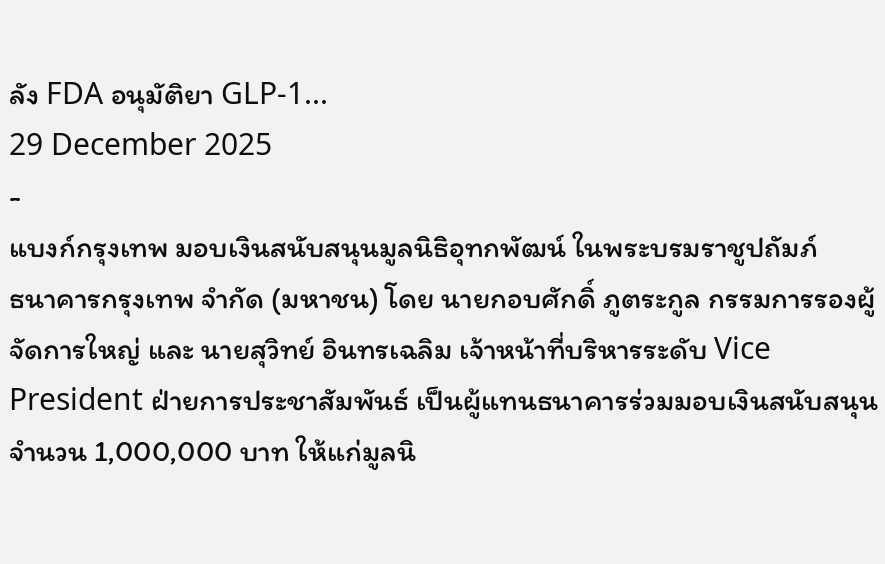ลัง FDA อนุมัติยา GLP-1...
29 December 2025
-
แบงก์กรุงเทพ มอบเงินสนับสนุนมูลนิธิอุทกพัฒน์ ในพระบรมราชูปถัมภ์
ธนาคารกรุงเทพ จำกัด (มหาชน) โดย นายกอบศักดิ์ ภูตระกูล กรรมการรองผู้จัดการใหญ่ และ นายสุวิทย์ อินทรเฉลิม เจ้าหน้าที่บริหารระดับ Vice President ฝ่ายการประชาสัมพันธ์ เป็นผู้แทนธนาคารร่วมมอบเงินสนับสนุนจำนวน 1,000,000 บาท ให้แก่มูลนิ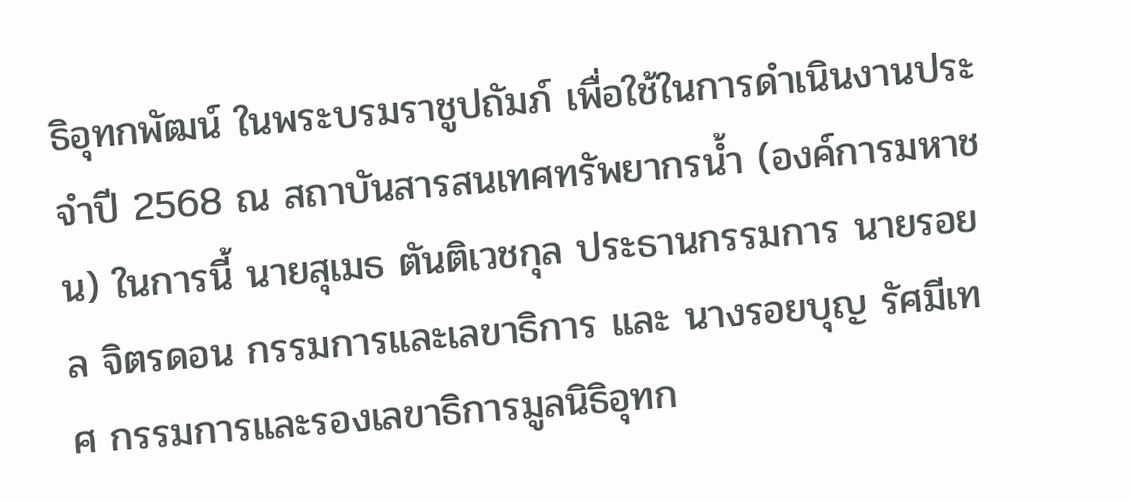ธิอุทกพัฒน์ ในพระบรมราชูปถัมภ์ เพื่อใช้ในการดำเนินงานประจำปี 2568 ณ สถาบันสารสนเทศทรัพยากรน้ำ (องค์การมหาชน) ในการนี้ นายสุเมธ ตันติเวชกุล ประธานกรรมการ นายรอยล จิตรดอน กรรมการและเลขาธิการ และ นางรอยบุญ รัศมีเทศ กรรมการและรองเลขาธิการมูลนิธิอุทก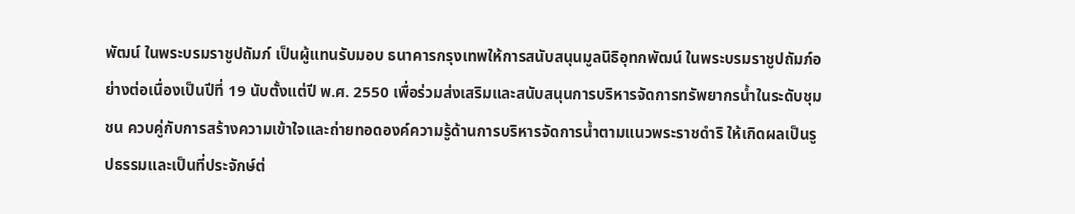พัฒน์ ในพระบรมราชูปถัมภ์ เป็นผู้แทนรับมอบ ธนาคารกรุงเทพให้การสนับสนุนมูลนิธิอุทกพัฒน์ ในพระบรมราชูปถัมภ์อย่างต่อเนื่องเป็นปีที่ 19 นับตั้งแต่ปี พ.ศ. 2550 เพื่อร่วมส่งเสริมและสนับสนุนการบริหารจัดการทรัพยากรน้ำในระดับชุมชน ควบคู่กับการสร้างความเข้าใจและถ่ายทอดองค์ความรู้ด้านการบริหารจัดการน้ำตามแนวพระราชดำริ ให้เกิดผลเป็นรูปธรรมและเป็นที่ประจักษ์ต่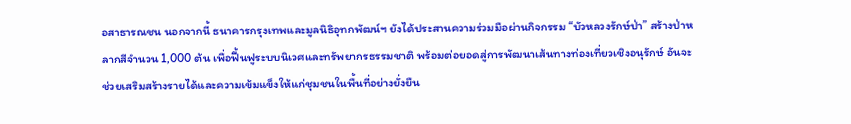อสาธารณชน นอกจากนี้ ธนาคารกรุงเทพและมูลนิธิอุทกพัฒน์ฯ ยังได้ประสานความร่วมมือผ่านกิจกรรม “บัวหลวงรักษ์ป่า” สร้างป่าหลากสีจำนวน 1,000 ต้น เพื่อฟื้นฟูระบบนิเวศและทรัพยากรธรรมชาติ พร้อมต่อยอดสู่การพัฒนาเส้นทางท่องเที่ยวเชิงอนุรักษ์ อันจะช่วยเสริมสร้างรายได้และความเข้มแข็งให้แก่ชุมชนในพื้นที่อย่างยั่งยืน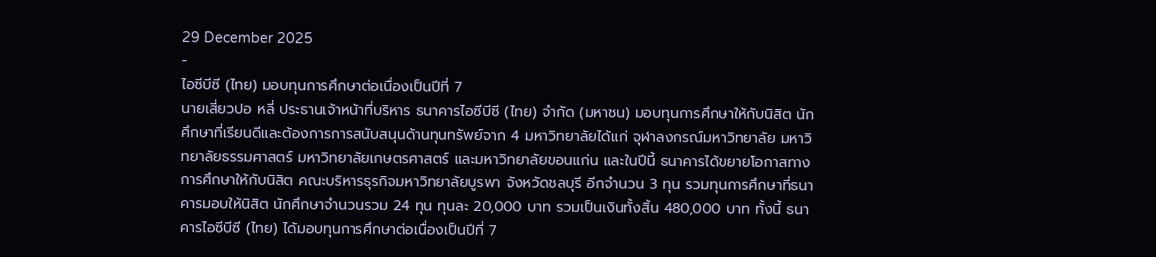29 December 2025
-
ไอซีบีซี (ไทย) มอบทุนการศึกษาต่อเนื่องเป็นปีที่ 7
นายเสี่ยวปอ หลี่ ประธานเจ้าหน้าที่บริหาร ธนาคารไอซีบีซี (ไทย) จำกัด (มหาชน) มอบทุนการศึกษาให้กับนิสิต นักศึกษาที่เรียนดีและต้องการการสนับสนุนด้านทุนทรัพย์จาก 4 มหาวิทยาลัยได้แก่ จุฬาลงกรณ์มหาวิทยาลัย มหาวิทยาลัยธรรมศาสตร์ มหาวิทยาลัยเกษตรศาสตร์ และมหาวิทยาลัยขอนแก่น และในปีนี้ ธนาคารได้ขยายโอกาสทางการศึกษาให้กับนิสิต คณะบริหารธุรกิจมหาวิทยาลัยบูรพา จังหวัดชลบุรี อีกจำนวน 3 ทุน รวมทุนการศึกษาที่ธนาคารมอบให้นิสิต นักศึกษาจำนวนรวม 24 ทุน ทุนละ 20,000 บาท รวมเป็นเงินทั้งสิ้น 480,000 บาท ทั้งนี้ ธนาคารไอซีบีซี (ไทย) ได้มอบทุนการศึกษาต่อเนื่องเป็นปีที่ 7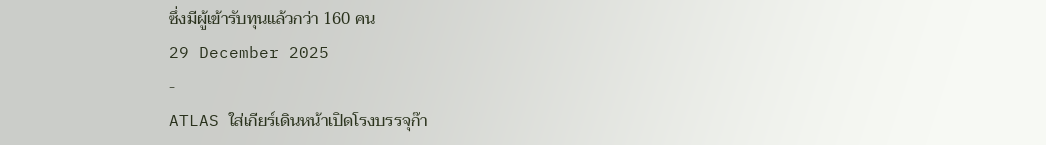ซึ่งมีผู้เข้ารับทุนแล้วกว่า 160 คน
29 December 2025
-
ATLAS ใส่เกียร์เดินหน้าเปิดโรงบรรจุก๊า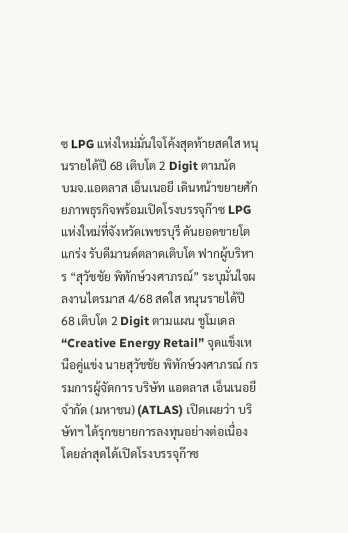ซ LPG แห่งใหม่มั่นใจโค้งสุดท้ายสดใส หนุนรายได้ปี 68 เติบโต 2 Digit ตามนัด
บมจ.แอตลาส เอ็นเนอยี เดินหน้าขยายศักยภาพธุรกิจพร้อมเปิดโรงบรรจุก๊าซ LPG แห่งใหม่ที่จังหวัดเพชรบุรี ดันยอดขายโตแกร่ง รับดีมานด์ตลาดเติบโต ฟากผู้บริหาร “สุวัชชัย พิทักษ์วงศาภรณ์” ระบุมั่นใจผลงานไตรมาส 4/68 สดใส หนุนรายได้ปี 68 เติบโต 2 Digit ตามแผน ชูโมเดล “Creative Energy Retail” จุดแข็งเหนือคู่แข่ง นายสุวัชชัย พิทักษ์วงศาภรณ์ กรรมการผู้จัดการ บริษัท แอตลาส เอ็นเนอยี จำกัด (มหาชน) (ATLAS) เปิดเผยว่า บริษัทฯ ได้รุกขยายการลงทุนอย่างต่อเนื่อง โดยล่าสุดได้เปิดโรงบรรจุก๊าซ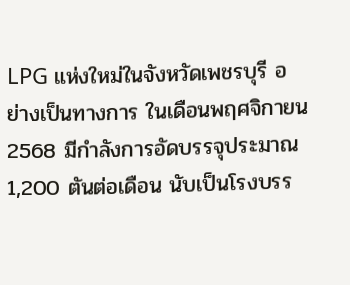LPG แห่งใหม่ในจังหวัดเพชรบุรี อย่างเป็นทางการ ในเดือนพฤศจิกายน 2568 มีกำลังการอัดบรรจุประมาณ 1,200 ตันต่อเดือน นับเป็นโรงบรร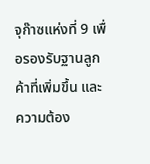จุก๊าซแห่งที่ 9 เพื่อรองรับฐานลูกค้าที่เพิ่มขึ้น และความต้อง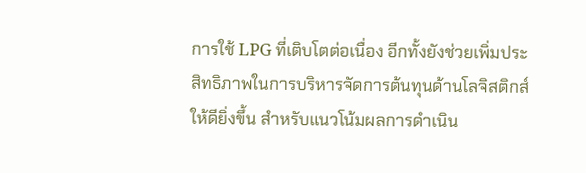การใช้ LPG ที่เติบโตต่อเนื่อง อีกทั้งยังช่วยเพิ่มประสิทธิภาพในการบริหารจัดการต้นทุนด้านโลจิสติกส์ให้ดียิ่งขึ้น สำหรับแนวโน้มผลการดำเนิน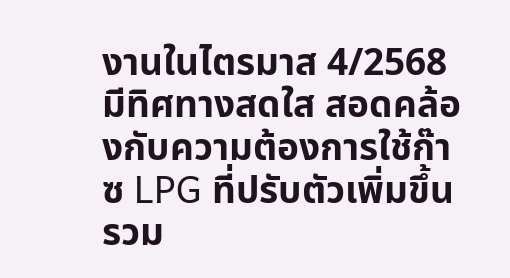งานในไตรมาส 4/2568 มีทิศทางสดใส สอดคล้องกับความต้องการใช้ก๊าซ LPG ที่ปรับตัวเพิ่มขึ้น รวม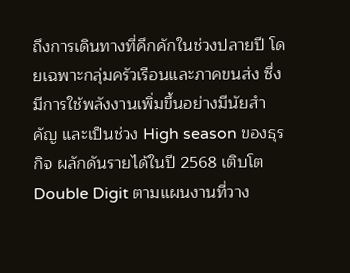ถึงการเดินทางที่คึกคักในช่วงปลายปี โดยเฉพาะกลุ่มครัวเรือนและภาคขนส่ง ซึ่งมีการใช้พลังงานเพิ่มขึ้นอย่างมีนัยสำคัญ และเป็นช่วง High season ของธุรกิจ ผลักดันรายได้ในปี 2568 เติบโต Double Digit ตามแผนงานที่วาง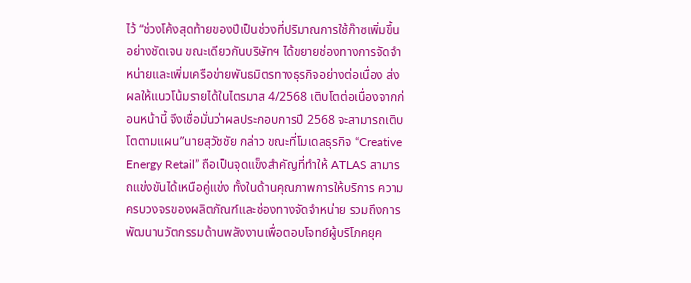ไว้ “ช่วงโค้งสุดท้ายของปีเป็นช่วงที่ปริมาณการใช้ก๊าซเพิ่มขึ้นอย่างชัดเจน ขณะเดียวกันบริษัทฯ ได้ขยายช่องทางการจัดจำหน่ายและเพิ่มเครือข่ายพันธมิตรทางธุรกิจอย่างต่อเนื่อง ส่งผลให้แนวโน้มรายได้ในไตรมาส 4/2568 เติบโตต่อเนื่องจากก่อนหน้านี้ จึงเชื่อมั่นว่าผลประกอบการปี 2568 จะสามารถเติบโตตามแผน”นายสุวัชชัย กล่าว ขณะที่โมเดลธุรกิจ “Creative Energy Retail” ถือเป็นจุดแข็งสำคัญที่ทำให้ ATLAS สามารถแข่งขันได้เหนือคู่แข่ง ทั้งในด้านคุณภาพการให้บริการ ความครบวงจรของผลิตภัณฑ์และช่องทางจัดจำหน่าย รวมถึงการพัฒนานวัตกรรมด้านพลังงานเพื่อตอบโจทย์ผู้บริโภคยุค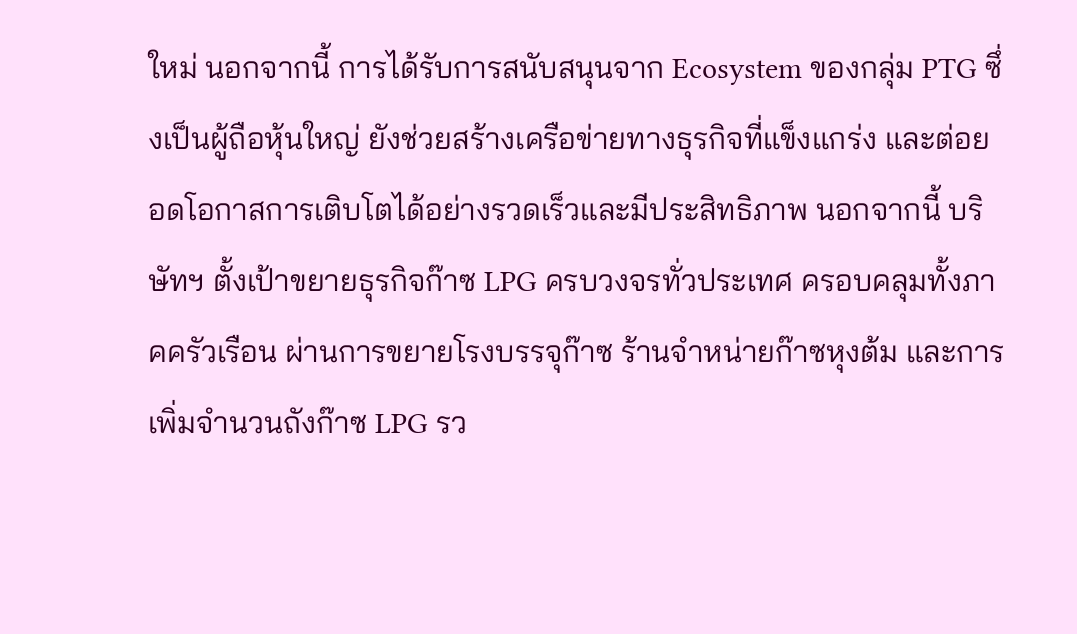ใหม่ นอกจากนี้ การได้รับการสนับสนุนจาก Ecosystem ของกลุ่ม PTG ซึ่งเป็นผู้ถือหุ้นใหญ่ ยังช่วยสร้างเครือข่ายทางธุรกิจที่แข็งแกร่ง และต่อยอดโอกาสการเติบโตได้อย่างรวดเร็วและมีประสิทธิภาพ นอกจากนี้ บริษัทฯ ตั้งเป้าขยายธุรกิจก๊าซ LPG ครบวงจรทั่วประเทศ ครอบคลุมทั้งภาคครัวเรือน ผ่านการขยายโรงบรรจุก๊าซ ร้านจำหน่ายก๊าซหุงต้ม และการเพิ่มจำนวนถังก๊าซ LPG รว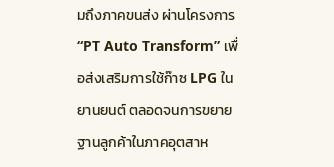มถึงภาคขนส่ง ผ่านโครงการ “PT Auto Transform” เพื่อส่งเสริมการใช้ก๊าซ LPG ในยานยนต์ ตลอดจนการขยายฐานลูกค้าในภาคอุตสาห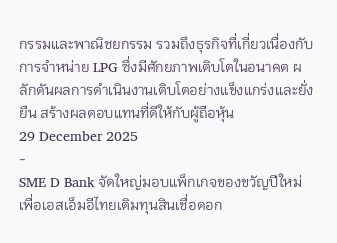กรรมและพาณิชยกรรม รวมถึงธุรกิจที่เกี่ยวเนื่องกับการจำหน่าย LPG ซึ่งมีศักยภาพเติบโตในอนาคต ผลักดันผลการดำเนินงานเติบโตอย่างแข็งแกร่งและยั่งยืน สร้างผลตอบแทนที่ดีให้กับผู้ถือหุ้น
29 December 2025
-
SME D Bank จัดใหญ่มอบแพ็กเกจของขวัญปีใหม่เพื่อเอสเอ็มอีไทยเติมทุนสินเชื่อดอก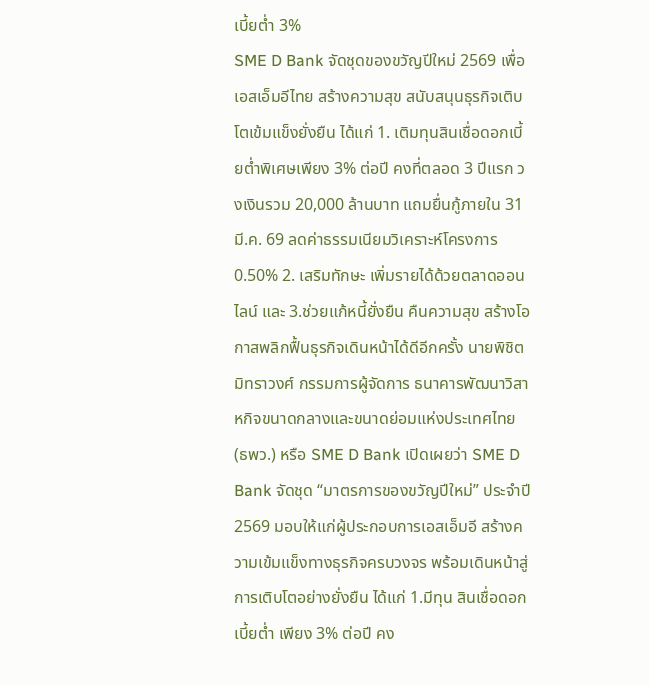เบี้ยต่ำ 3%
SME D Bank จัดชุดของขวัญปีใหม่ 2569 เพื่อเอสเอ็มอีไทย สร้างความสุข สนับสนุนธุรกิจเติบโตเข้มแข็งยั่งยืน ได้แก่ 1. เติมทุนสินเชื่อดอกเบี้ยต่ำพิเศษเพียง 3% ต่อปี คงที่ตลอด 3 ปีแรก วงเงินรวม 20,000 ล้านบาท แถมยื่นกู้ภายใน 31 มี.ค. 69 ลดค่าธรรมเนียมวิเคราะห์โครงการ 0.50% 2. เสริมทักษะ เพิ่มรายได้ด้วยตลาดออนไลน์ และ 3.ช่วยแก้หนี้ยั่งยืน คืนความสุข สร้างโอกาสพลิกฟื้นธุรกิจเดินหน้าได้ดีอีกครั้ง นายพิชิต มิทราวงศ์ กรรมการผู้จัดการ ธนาคารพัฒนาวิสาหกิจขนาดกลางและขนาดย่อมแห่งประเทศไทย (ธพว.) หรือ SME D Bank เปิดเผยว่า SME D Bank จัดชุด “มาตรการของขวัญปีใหม่” ประจำปี 2569 มอบให้แก่ผู้ประกอบการเอสเอ็มอี สร้างความเข้มแข็งทางธุรกิจครบวงจร พร้อมเดินหน้าสู่การเติบโตอย่างยั่งยืน ได้แก่ 1.มีทุน สินเชื่อดอกเบี้ยต่ำ เพียง 3% ต่อปี คง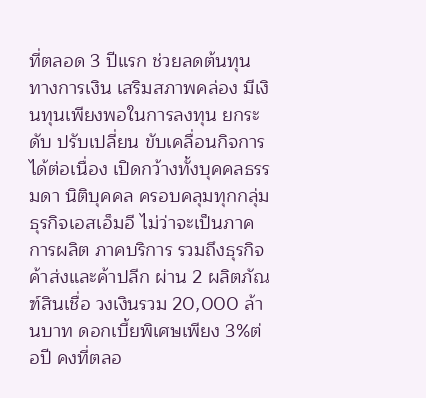ที่ตลอด 3 ปีแรก ช่วยลดต้นทุนทางการเงิน เสริมสภาพคล่อง มีเงินทุนเพียงพอในการลงทุน ยกระดับ ปรับเปลี่ยน ขับเคลื่อนกิจการได้ต่อเนื่อง เปิดกว้างทั้งบุคคลธรรมดา นิติบุคคล ครอบคลุมทุกกลุ่มธุรกิจเอสเอ็มอี ไม่ว่าจะเป็นภาคการผลิต ภาคบริการ รวมถึงธุรกิจค้าส่งและค้าปลีก ผ่าน 2 ผลิตภัณฑ์สินเชื่อ วงเงินรวม 20,000 ล้านบาท ดอกเบี้ยพิเศษเพียง 3%ต่อปี คงที่ตลอ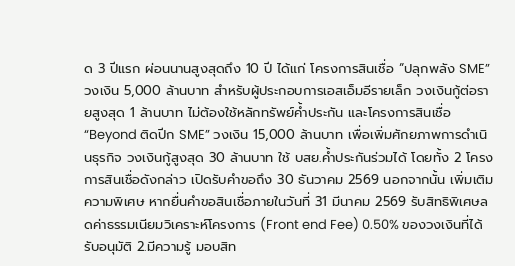ด 3 ปีแรก ผ่อนนานสูงสุดถึง 10 ปี ได้แก่ โครงการสินเชื่อ “ปลุกพลัง SME” วงเงิน 5,000 ล้านบาท สำหรับผู้ประกอบการเอสเอ็มอีรายเล็ก วงเงินกู้ต่อรายสูงสุด 1 ล้านบาท ไม่ต้องใช้หลักทรัพย์ค้ำประกัน และโครงการสินเชื่อ “Beyond ติดปีก SME” วงเงิน 15,000 ล้านบาท เพื่อเพิ่มศักยภาพการดำเนินธุรกิจ วงเงินกู้สูงสุด 30 ล้านบาท ใช้ บสย.ค้ำประกันร่วมได้ โดยทั้ง 2 โครงการสินเชื่อดังกล่าว เปิดรับคำขอถึง 30 ธันวาคม 2569 นอกจากนั้น เพิ่มเติมความพิเศษ หากยื่นคำขอสินเชื่อภายในวันที่ 31 มีนาคม 2569 รับสิทธิพิเศษลดค่าธรรมเนียมวิเคราะห์โครงการ (Front end Fee) 0.50% ของวงเงินที่ได้รับอนุมัติ 2.มีความรู้ มอบสิท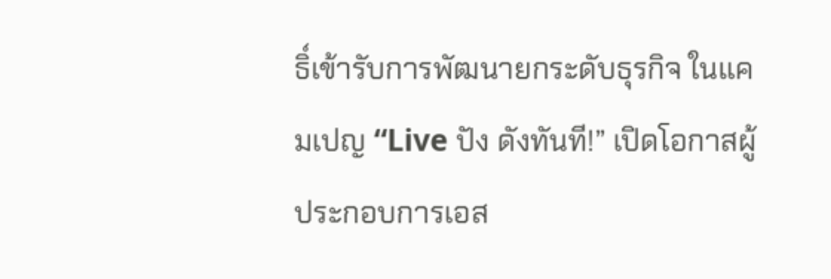ธิ์เข้ารับการพัฒนายกระดับธุรกิจ ในแคมเปญ “Live ปัง ดังทันที!” เปิดโอกาสผู้ประกอบการเอส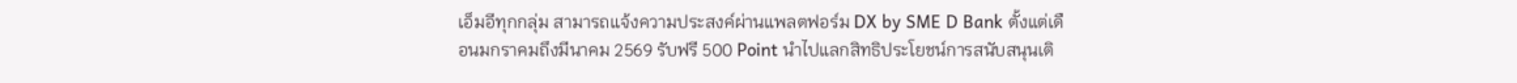เอ็มอีทุกกลุ่ม สามารถแจ้งความประสงค์ผ่านแพลตฟอร์ม DX by SME D Bank ตั้งแต่เดือนมกราคมถึงมีนาคม 2569 รับฟรี 500 Point นำไปแลกสิทธิประโยชน์การสนับสนุนเติ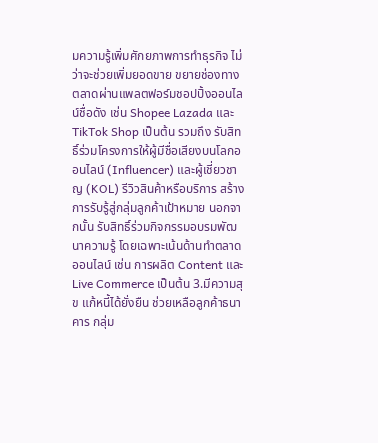มความรู้เพิ่มศักยภาพการทำธุรกิจ ไม่ว่าจะช่วยเพิ่มยอดขาย ขยายช่องทางตลาดผ่านแพลตฟอร์มชอปปิ้งออนไลน์ชื่อดัง เช่น Shopee Lazada และ TikTok Shop เป็นต้น รวมถึง รับสิทธิ์ร่วมโครงการให้ผู้มีชื่อเสียงบนโลกออนไลน์ (Influencer) และผู้เชี่ยวชาญ (KOL) รีวิวสินค้าหรือบริการ สร้างการรับรู้สู่กลุ่มลูกค้าเป้าหมาย นอกจากนั้น รับสิทธิ์ร่วมกิจกรรมอบรมพัฒนาความรู้ โดยเฉพาะเน้นด้านทำตลาดออนไลน์ เช่น การผลิต Content และ Live Commerce เป็นต้น 3.มีความสุข แก้หนี้ได้ยั่งยืน ช่วยเหลือลูกค้าธนาคาร กลุ่ม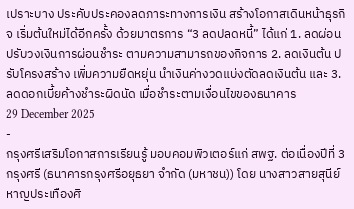เปราะบาง ประคับประคองลดภาระทางการเงิน สร้างโอกาสเดินหน้าธุรกิจ เริ่มต้นใหม่ได้อีกครั้ง ด้วยมาตรการ “3 ลดปลดหนี้” ได้แก่ 1. ลดผ่อน ปรับวงเงินการผ่อนชำระ ตามความสามารถของกิจการ 2. ลดเงินต้น ปรับโครงสร้าง เพิ่มความยืดหยุ่น นําเงินค่างวดแบ่งตัดลดเงินต้น และ 3. ลดดอกเบี้ยค้างชำระผิดนัด เมื่อชำระตามเงื่อนไขของธนาคาร
29 December 2025
-
กรุงศรีเสริมโอกาสการเรียนรู้ มอบคอมพิวเตอร์แก่ สพฐ. ต่อเนื่องปีที่ 3
กรุงศรี (ธนาคารกรุงศรีอยุธยา จำกัด (มหาชน)) โดย นางสาวสายสุนีย์ หาญประเทืองศิ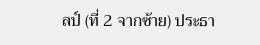ลป์ (ที่ 2 จากซ้าย) ประธา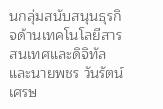นกลุ่มสนับสนุนธุรกิจด้านเทคโนโลยีสารสนเทศและดิจิทัล และนายพชร วันรัตน์เศรษ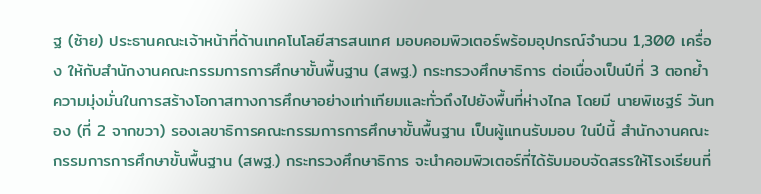ฐ (ซ้าย) ประธานคณะเจ้าหน้าที่ด้านเทคโนโลยีสารสนเทศ มอบคอมพิวเตอร์พร้อมอุปกรณ์จำนวน 1,300 เครื่อง ให้กับสำนักงานคณะกรรมการการศึกษาขั้นพื้นฐาน (สพฐ.) กระทรวงศึกษาธิการ ต่อเนื่องเป็นปีที่ 3 ตอกย้ำความมุ่งมั่นในการสร้างโอกาสทางการศึกษาอย่างเท่าเทียมและทั่วถึงไปยังพื้นที่ห่างไกล โดยมี นายพิเชฐร์ วันทอง (ที่ 2 จากขวา) รองเลขาธิการคณะกรรมการการศึกษาขั้นพื้นฐาน เป็นผู้แทนรับมอบ ในปีนี้ สำนักงานคณะกรรมการการศึกษาขั้นพื้นฐาน (สพฐ.) กระทรวงศึกษาธิการ จะนำคอมพิวเตอร์ที่ได้รับมอบจัดสรรให้โรงเรียนที่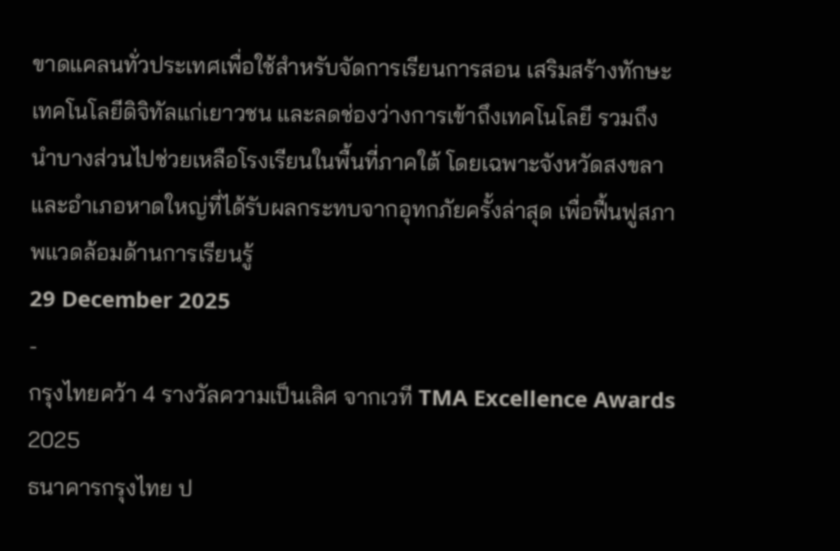ขาดแคลนทั่วประเทศเพื่อใช้สำหรับจัดการเรียนการสอน เสริมสร้างทักษะเทคโนโลยีดิจิทัลแก่เยาวชน และลดช่องว่างการเข้าถึงเทคโนโลยี รวมถึงนำบางส่วนไปช่วยเหลือโรงเรียนในพื้นที่ภาคใต้ โดยเฉพาะจังหวัดสงขลาและอำเภอหาดใหญ่ที่ได้รับผลกระทบจากอุทกภัยครั้งล่าสุด เพื่อฟื้นฟูสภาพแวดล้อมด้านการเรียนรู้
29 December 2025
-
กรุงไทยคว้า 4 รางวัลความเป็นเลิศ จากเวที TMA Excellence Awards 2025
ธนาคารกรุงไทย ป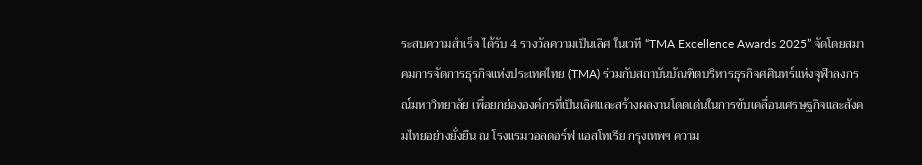ระสบความสำเร็จ ได้รับ 4 รางวัลความเป็นเลิศ ในเวที “TMA Excellence Awards 2025” จัดโดยสมาคมการจัดการธุรกิจแห่งประเทศไทย (TMA) ร่วมกับสถาบันบัณฑิตบริหารธุรกิจศศินทร์แห่งจุฬาลงกรณ์มหาวิทยาลัย เพื่อยกย่ององค์กรที่เป็นเลิศและสร้างผลงานโดดเด่นในการขับเคลื่อนเศรษฐกิจและสังคมไทยอย่างยั่งยืน ณ โรงแรมวอลดอร์ฟ แอสโทเรีย กรุงเทพฯ ความ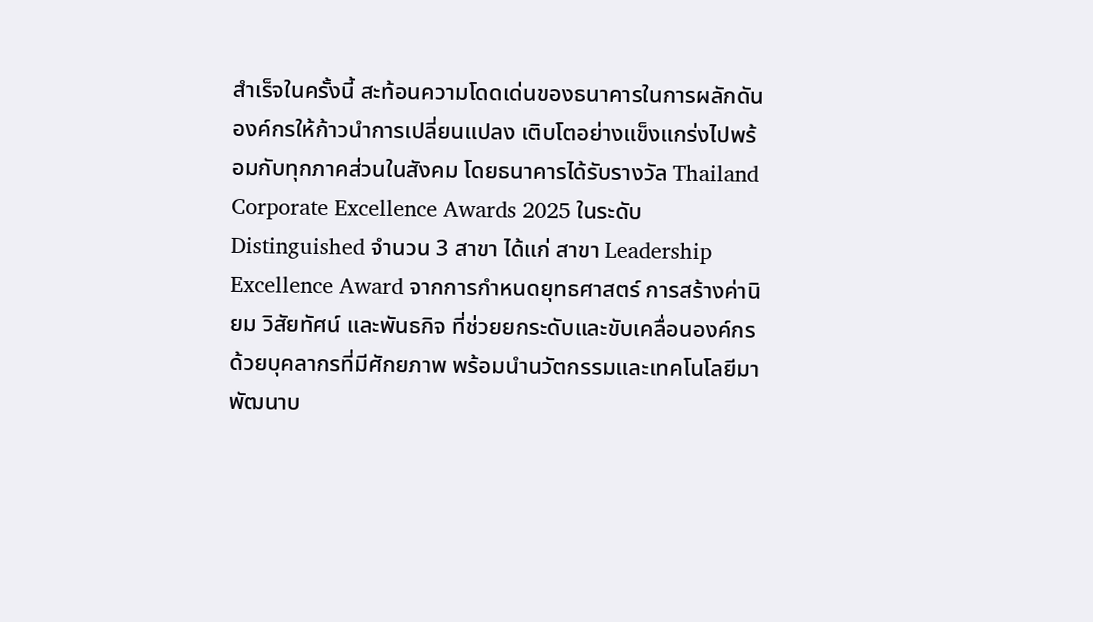สำเร็จในครั้งนี้ สะท้อนความโดดเด่นของธนาคารในการผลักดันองค์กรให้ก้าวนำการเปลี่ยนแปลง เติบโตอย่างแข็งแกร่งไปพร้อมกับทุกภาคส่วนในสังคม โดยธนาคารได้รับรางวัล Thailand Corporate Excellence Awards 2025 ในระดับ Distinguished จำนวน 3 สาขา ได้แก่ สาขา Leadership Excellence Award จากการกำหนดยุทธศาสตร์ การสร้างค่านิยม วิสัยทัศน์ และพันธกิจ ที่ช่วยยกระดับและขับเคลื่อนองค์กรด้วยบุคลากรที่มีศักยภาพ พร้อมนำนวัตกรรมและเทคโนโลยีมาพัฒนาบ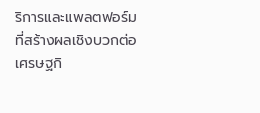ริการและแพลตฟอร์มที่สร้างผลเชิงบวกต่อเศรษฐกิ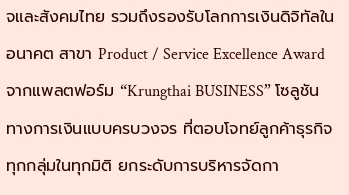จและสังคมไทย รวมถึงรองรับโลกการเงินดิจิทัลในอนาคต สาขา Product / Service Excellence Award จากแพลตฟอร์ม “Krungthai BUSINESS” โซลูชันทางการเงินแบบครบวงจร ที่ตอบโจทย์ลูกค้าธุรกิจทุกกลุ่มในทุกมิติ ยกระดับการบริหารจัดกา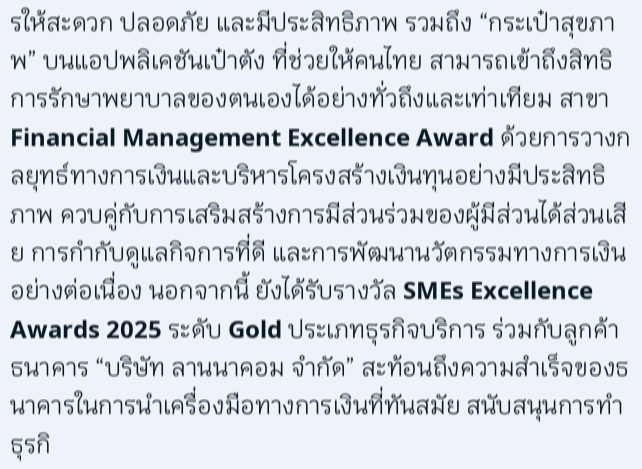รให้สะดวก ปลอดภัย และมีประสิทธิภาพ รวมถึง “กระเป๋าสุขภาพ” บนแอปพลิเคชันเป๋าตัง ที่ช่วยให้คนไทย สามารถเข้าถึงสิทธิการรักษาพยาบาลของตนเองได้อย่างทั่วถึงและเท่าเทียม สาขา Financial Management Excellence Award ด้วยการวางกลยุทธ์ทางการเงินและบริหารโครงสร้างเงินทุนอย่างมีประสิทธิภาพ ควบคู่กับการเสริมสร้างการมีส่วนร่วมของผู้มีส่วนได้ส่วนเสีย การกำกับดูแลกิจการที่ดี และการพัฒนานวัตกรรมทางการเงินอย่างต่อเนื่อง นอกจากนี้ ยังได้รับรางวัล SMEs Excellence Awards 2025 ระดับ Gold ประเภทธุรกิจบริการ ร่วมกับลูกค้าธนาคาร “บริษัท ลานนาคอม จำกัด” สะท้อนถึงความสำเร็จของธนาคารในการนำเครื่องมือทางการเงินที่ทันสมัย สนับสนุนการทำธุรกิ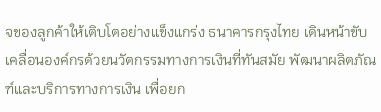จของลูกค้าให้เติบโตอย่างแข็งแกร่ง ธนาคารกรุงไทย เดินหน้าขับเคลื่อนองค์กรด้วยนวัตกรรมทางการเงินที่ทันสมัย พัฒนาผลิตภัณฑ์และบริการทางการเงิน เพื่อยก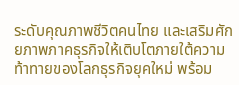ระดับคุณภาพชีวิตคนไทย และเสริมศักยภาพภาคธุรกิจให้เติบโตภายใต้ความท้าทายของโลกธุรกิจยุคใหม่ พร้อม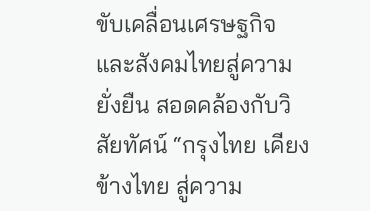ขับเคลื่อนเศรษฐกิจและสังคมไทยสู่ความยั่งยืน สอดคล้องกับวิสัยทัศน์ “กรุงไทย เคียงข้างไทย สู่ความ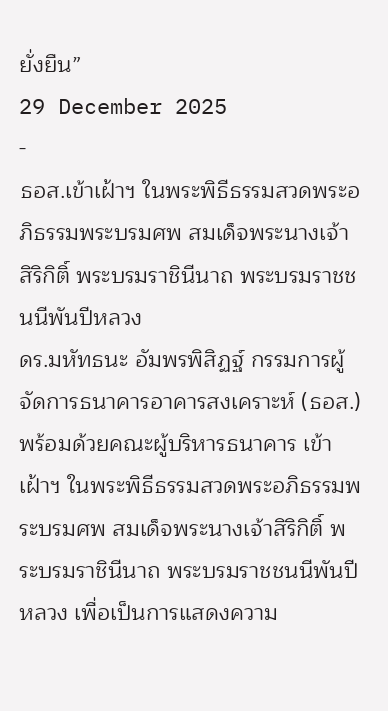ยั่งยืน”
29 December 2025
-
ธอส.เข้าเฝ้าฯ ในพระพิธีธรรมสวดพระอภิธรรมพระบรมศพ สมเด็จพระนางเจ้าสิริกิติ์ พระบรมราชินีนาถ พระบรมราชชนนีพันปีหลวง
ดร.มหัทธนะ อัมพรพิสิฏฐ์ กรรมการผู้จัดการธนาคารอาคารสงเคราะห์ (ธอส.) พร้อมด้วยคณะผู้บริหารธนาคาร เข้าเฝ้าฯ ในพระพิธีธรรมสวดพระอภิธรรมพระบรมศพ สมเด็จพระนางเจ้าสิริกิติ์ พระบรมราชินีนาถ พระบรมราชชนนีพันปีหลวง เพื่อเป็นการแสดงความ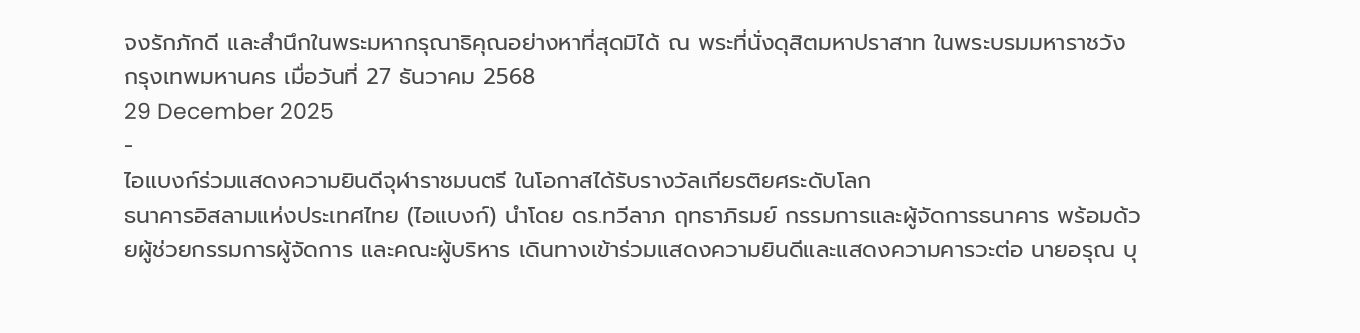จงรักภักดี และสำนึกในพระมหากรุณาธิคุณอย่างหาที่สุดมิได้ ณ พระที่นั่งดุสิตมหาปราสาท ในพระบรมมหาราชวัง กรุงเทพมหานคร เมื่อวันที่ 27 ธันวาคม 2568
29 December 2025
-
ไอแบงก์ร่วมแสดงความยินดีจุฬาราชมนตรี ในโอกาสได้รับรางวัลเกียรติยศระดับโลก
ธนาคารอิสลามแห่งประเทศไทย (ไอแบงก์) นำโดย ดร.ทวีลาภ ฤทธาภิรมย์ กรรมการและผู้จัดการธนาคาร พร้อมด้วยผู้ช่วยกรรมการผู้จัดการ และคณะผู้บริหาร เดินทางเข้าร่วมแสดงความยินดีและแสดงความคารวะต่อ นายอรุณ บุ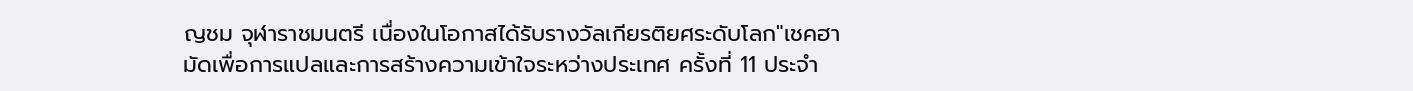ญชม จุฬาราชมนตรี เนื่องในโอกาสได้รับรางวัลเกียรติยศระดับโลก"เชคฮามัดเพื่อการแปลและการสร้างความเข้าใจระหว่างประเทศ ครั้งที่ 11 ประจำ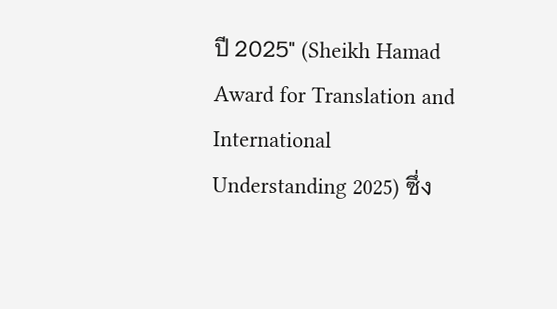ปี 2025" (Sheikh Hamad Award for Translation and International Understanding 2025) ซึ่ง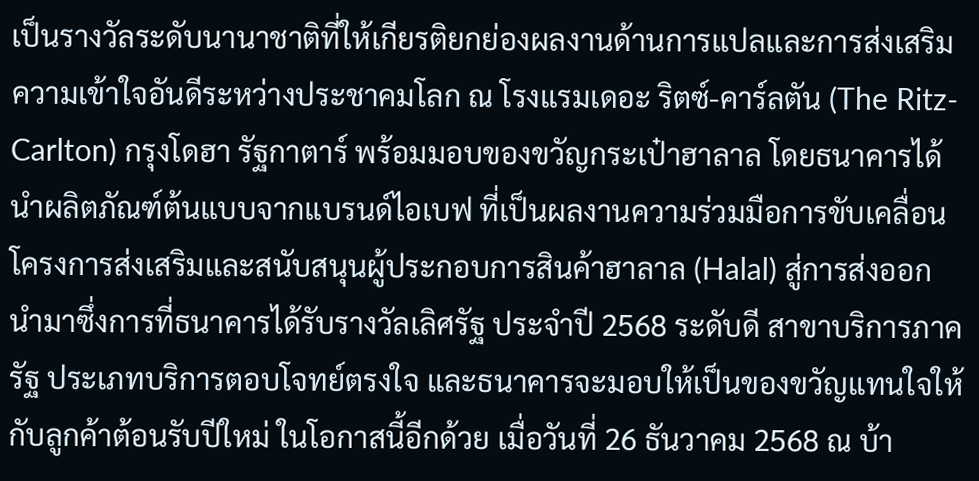เป็นรางวัลระดับนานาชาติที่ให้เกียรติยกย่องผลงานด้านการแปลและการส่งเสริมความเข้าใจอันดีระหว่างประชาคมโลก ณ โรงแรมเดอะ ริตซ์-คาร์ลตัน (The Ritz-Carlton) กรุงโดฮา รัฐกาตาร์ พร้อมมอบของขวัญกระเป๋าฮาลาล โดยธนาคารได้นำผลิตภัณฑ์ต้นแบบจากแบรนด์ไอเบฟ ที่เป็นผลงานความร่วมมือการขับเคลื่อนโครงการส่งเสริมและสนับสนุนผู้ประกอบการสินค้าฮาลาล (Halal) สู่การส่งออก นำมาซึ่งการที่ธนาคารได้รับรางวัลเลิศรัฐ ประจำปี 2568 ระดับดี สาขาบริการภาครัฐ ประเภทบริการตอบโจทย์ตรงใจ และธนาคารจะมอบให้เป็นของขวัญแทนใจให้กับลูกค้าต้อนรับปีใหม่ ในโอกาสนี้อีกด้วย เมื่อวันที่ 26 ธันวาคม 2568 ณ บ้า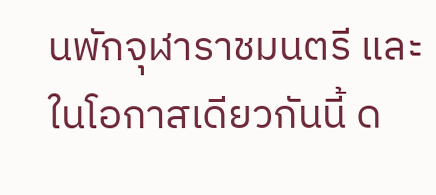นพักจุฬาราชมนตรี และในโอกาสเดียวกันนี้ ด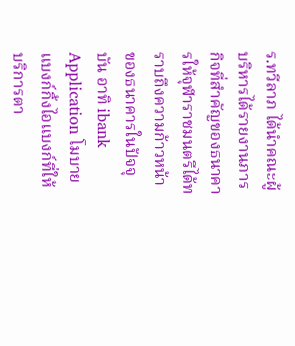ร.ทวีลาภ ได้นำคณะผู้บริหารได้รายงานภารกิจที่สำคัญของธนาคารให้จุฬาราชมนตรีได้ทราบถึงความก้าวหน้าของธนาคารในปัจจุบัน อาทิ ibank Application โมบายแบงก์กิ้งไอแบงก์ที่ให้บริการตา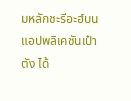มหลักชะรีอะฮ์บนแอปพลิเคชันเป๋าตัง ได้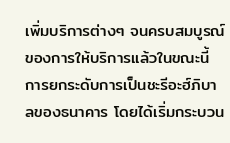เพิ่มบริการต่างๆ จนครบสมบูรณ์ของการให้บริการแล้วในขณะนี้ การยกระดับการเป็นชะรีอะฮ์ภิบาลของธนาคาร โดยได้เริ่มกระบวน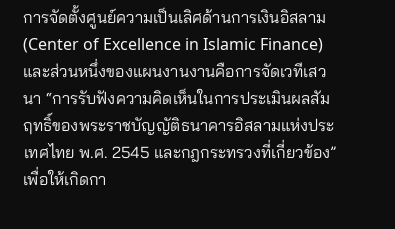การจัดตั้งศูนย์ความเป็นเลิศด้านการเงินอิสลาม (Center of Excellence in Islamic Finance) และส่วนหนึ่งของแผนงานงานคือการจัดเวทีเสวนา “การรับฟังความคิดเห็นในการประเมินผลสัมฤทธิ์ของพระราชบัญญัติธนาคารอิสลามแห่งประเทศไทย พ.ศ. 2545 และกฎกระทรวงที่เกี่ยวข้อง” เพื่อให้เกิดกา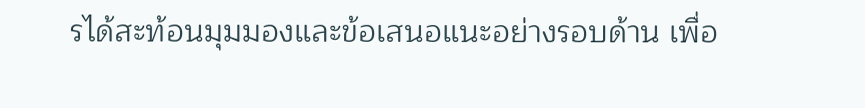รได้สะท้อนมุมมองและข้อเสนอแนะอย่างรอบด้าน เพื่อ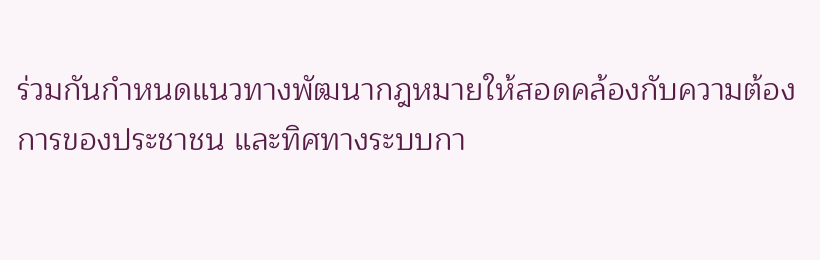ร่วมกันกำหนดแนวทางพัฒนากฎหมายให้สอดคล้องกับความต้องการของประชาชน และทิศทางระบบกา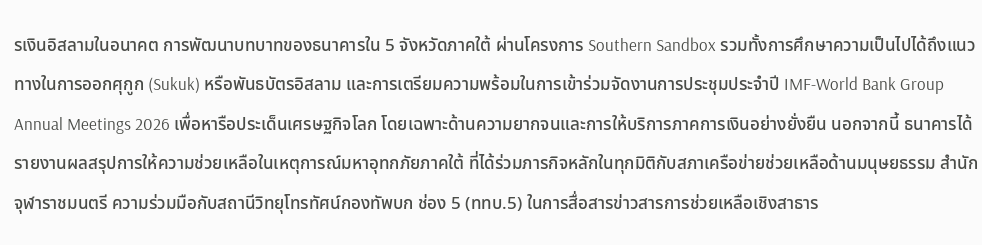รเงินอิสลามในอนาคต การพัฒนาบทบาทของธนาคารใน 5 จังหวัดภาคใต้ ผ่านโครงการ Southern Sandbox รวมทั้งการศึกษาความเป็นไปได้ถึงแนวทางในการออกศุกูก (Sukuk) หรือพันธบัตรอิสลาม และการเตรียมความพร้อมในการเข้าร่วมจัดงานการประชุมประจำปี IMF-World Bank Group Annual Meetings 2026 เพื่อหารือประเด็นเศรษฐกิจโลก โดยเฉพาะด้านความยากจนและการให้บริการภาคการเงินอย่างยั่งยืน นอกจากนี้ ธนาคารได้รายงานผลสรุปการให้ความช่วยเหลือในเหตุการณ์มหาอุทกภัยภาคใต้ ที่ได้ร่วมภารกิจหลักในทุกมิติกับสภาเครือข่ายช่วยเหลือด้านมนุษยธรรม สำนักจุฬาราชมนตรี ความร่วมมือกับสถานีวิทยุโทรทัศน์กองทัพบก ช่อง 5 (ททบ.5) ในการสื่อสารข่าวสารการช่วยเหลือเชิงสาธาร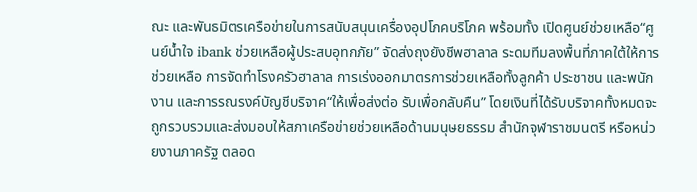ณะ และพันธมิตรเครือข่ายในการสนับสนุนเครื่องอุปโภคบริโภค พร้อมทั้ง เปิดศูนย์ช่วยเหลือ“ศูนย์น้ำใจ ibank ช่วยเหลือผู้ประสบอุทกภัย” จัดส่งถุงยังชีพฮาลาล ระดมทีมลงพื้นที่ภาคใต้ให้การช่วยเหลือ การจัดทำโรงครัวฮาลาล การเร่งออกมาตรการช่วยเหลือทั้งลูกค้า ประชาชน และพนักงาน และการรณรงค์บัญชีบริจาค“ให้เพื่อส่งต่อ รับเพื่อกลับคืน” โดยเงินที่ได้รับบริจาคทั้งหมดจะถูกรวบรวมและส่งมอบให้สภาเครือข่ายช่วยเหลือด้านมนุษยธรรม สำนักจุฬาราชมนตรี หรือหน่วยงานภาครัฐ ตลอด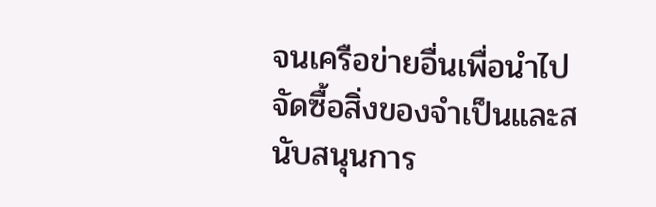จนเครือข่ายอื่นเพื่อนำไปจัดซื้อสิ่งของจำเป็นและสนับสนุนการ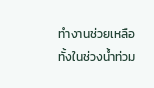ทำงานช่วยเหลือทั้งในช่วงน้ำท่วม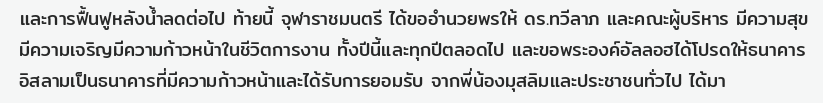และการฟื้นฟูหลังน้ำลดต่อไป ท้ายนี้ จุฬาราชมนตรี ได้ขออำนวยพรให้ ดร.ทวีลาภ และคณะผู้บริหาร มีความสุขมีความเจริญมีความก้าวหน้าในชีวิตการงาน ทั้งปีนี้และทุกปีตลอดไป และขอพระองค์อัลลอฮได้โปรดให้ธนาคารอิสลามเป็นธนาคารที่มีความก้าวหน้าและได้รับการยอมรับ จากพี่น้องมุสลิมและประชาชนทั่วไป ได้มา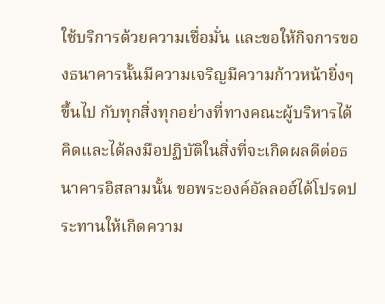ใช้บริการด้วยความเชื่อมั่น และขอให้กิจการของธนาคารนั้นมีความเจริญมีความก้าวหน้ายิ่งๆ ขึ้นไป กับทุกสิ่งทุกอย่างที่ทางคณะผู้บริหารได้คิดและได้ลงมือปฏิบัติในสิ่งที่จะเกิดผลดีต่อธนาคารอิสลามนั้น ขอพระองค์อัลลอฮ์ได้โปรดประทานให้เกิดความ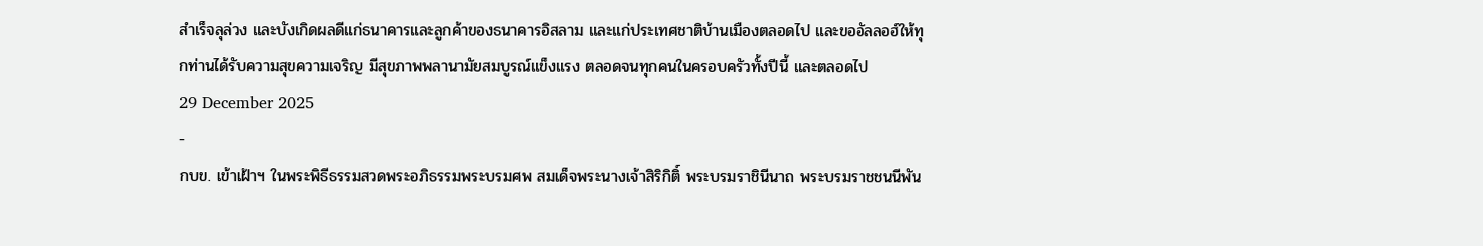สำเร็จลุล่วง และบังเกิดผลดีแก่ธนาคารและลูกค้าของธนาคารอิสลาม และแก่ประเทศชาติบ้านเมืองตลอดไป และขออัลลอฮ์ให้ทุกท่านได้รับความสุขความเจริญ มีสุขภาพพลานามัยสมบูรณ์แข็งแรง ตลอดจนทุกคนในครอบครัวทั้งปีนี้ และตลอดไป
29 December 2025
-
กบข. เข้าเฝ้าฯ ในพระพิธีธรรมสวดพระอภิธรรมพระบรมศพ สมเด็จพระนางเจ้าสิริกิติ์ พระบรมราชินีนาถ พระบรมราชชนนีพัน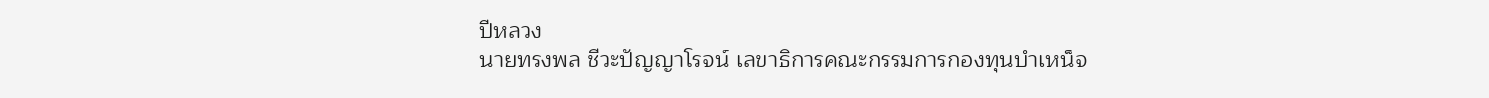ปีหลวง
นายทรงพล ชีวะปัญญาโรจน์ เลขาธิการคณะกรรมการกองทุนบำเหน็จ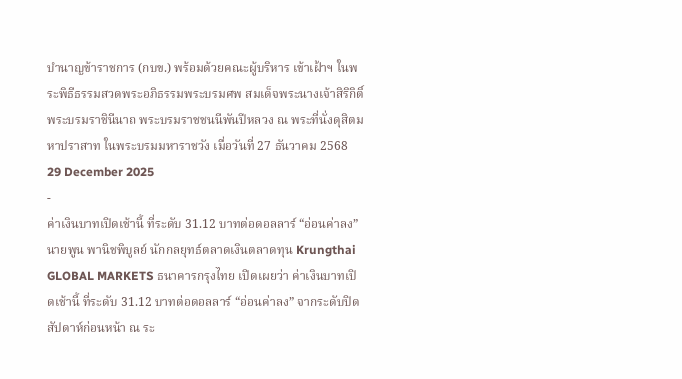บำนาญข้าราชการ (กบข.) พร้อมด้วยคณะผู้บริหาร เข้าเฝ้าฯ ในพระพิธีธรรมสวดพระอภิธรรมพระบรมศพ สมเด็จพระนางเจ้าสิริกิติ์ พระบรมราชินีนาถ พระบรมราชชนนีพันปีหลวง ณ พระที่นั่งดุสิตมหาปราสาท ในพระบรมมหาราชวัง เมื่อวันที่ 27 ธันวาคม 2568
29 December 2025
-
ค่าเงินบาทเปิดเช้านี้ ที่ระดับ 31.12 บาทต่อดอลลาร์ “อ่อนค่าลง”
นายพูน พานิชพิบูลย์ นักกลยุทธ์ตลาดเงินตลาดทุน Krungthai GLOBAL MARKETS ธนาคารกรุงไทย เปิดเผยว่า ค่าเงินบาทเปิดเช้านี้ ที่ระดับ 31.12 บาทต่อดอลลาร์ “อ่อนค่าลง” จากระดับปิดสัปดาห์ก่อนหน้า ณ ระ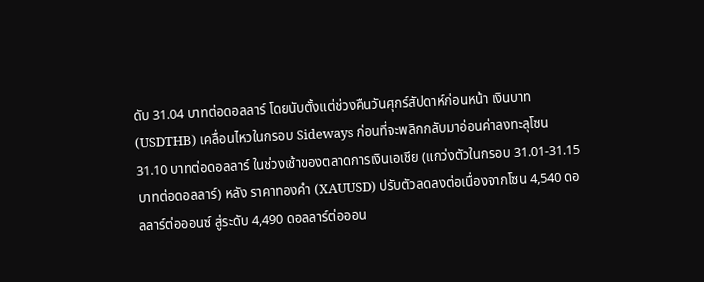ดับ 31.04 บาทต่อดอลลาร์ โดยนับตั้งแต่ช่วงคืนวันศุกร์สัปดาห์ก่อนหน้า เงินบาท (USDTHB) เคลื่อนไหวในกรอบ Sideways ก่อนที่จะพลิกกลับมาอ่อนค่าลงทะลุโซน 31.10 บาทต่อดอลลาร์ ในช่วงเช้าของตลาดการเงินเอเชีย (แกว่งตัวในกรอบ 31.01-31.15 บาทต่อดอลลาร์) หลัง ราคาทองคำ (XAUUSD) ปรับตัวลดลงต่อเนื่องจากโซน 4,540 ดอลลาร์ต่อออนซ์ สู่ระดับ 4,490 ดอลลาร์ต่อออน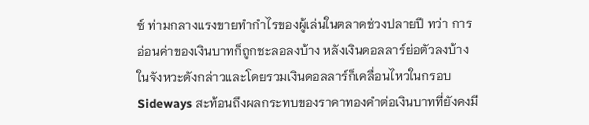ซ์ ท่ามกลางแรงขายทำกำไรของผู้เล่นในตลาดช่วงปลายปี ทว่า การอ่อนค่าของเงินบาทก็ถูกชะลอลงบ้าง หลังเงินดอลลาร์ย่อตัวลงบ้างในจังหวะดังกล่าวและโดยรวมเงินดอลลาร์ก็เคลื่อนไหวในกรอบ Sideways สะท้อนถึงผลกระทบของราคาทองคำต่อเงินบาทที่ยังคงมี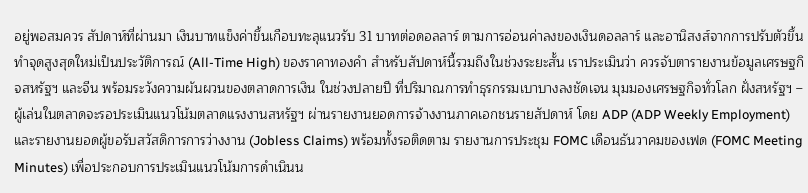อยู่พอสมควร สัปดาห์ที่ผ่านมา เงินบาทแข็งค่าขึ้นเกือบทะลุแนวรับ 31 บาทต่อดอลลาร์ ตามการอ่อนค่าลงของเงินดอลลาร์ และอานิสงส์จากการปรับตัวขึ้นทำจุดสูงสุดใหม่เป็นประวัติการณ์ (All-Time High) ของราคาทองคำ สำหรับสัปดาห์นี้รวมถึงในช่วงระยะสั้น เราประเมินว่า ควรจับตารายงานข้อมูลเศรษฐกิจสหรัฐฯ และจีน พร้อมระวังความผันผวนของตลาดการเงิน ในช่วงปลายปี ที่ปริมาณการทำธุรกรรมเบาบางลงชัดเจน มุมมองเศรษฐกิจทั่วโลก ฝั่งสหรัฐฯ – ผู้เล่นในตลาดจะรอประเมินแนวโน้มตลาดแรงงานสหรัฐฯ ผ่านรายงานยอดการจ้างงานภาคเอกชนรายสัปดาห์ โดย ADP (ADP Weekly Employment) และรายงานยอดผู้ขอรับสวัสดิการการว่างงาน (Jobless Claims) พร้อมทั้งรอติดตาม รายงานการประชุม FOMC เดือนธันวาคมของเฟด (FOMC Meeting Minutes) เพื่อประกอบการประเมินแนวโน้มการดำเนินน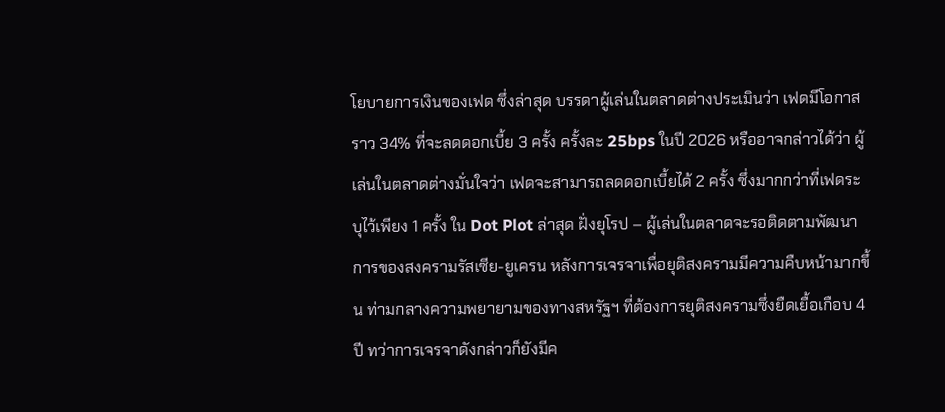โยบายการเงินของเฟด ซึ่งล่าสุด บรรดาผู้เล่นในตลาดต่างประเมินว่า เฟดมีโอกาสราว 34% ที่จะลดดอกเบี้ย 3 ครั้ง ครั้งละ 25bps ในปี 2026 หรืออาจกล่าวได้ว่า ผู้เล่นในตลาดต่างมั่นใจว่า เฟดจะสามารถลดดอกเบี้ยได้ 2 ครั้ง ซึ่งมากกว่าที่เฟดระบุไว้เพียง 1 ครั้ง ใน Dot Plot ล่าสุด ฝั่งยุโรป – ผู้เล่นในตลาดจะรอติดตามพัฒนาการของสงครามรัสเซีย-ยูเครน หลังการเจรจาเพื่อยุติสงครามมีความคืบหน้ามากขึ้น ท่ามกลางความพยายามของทางสหรัฐฯ ที่ต้องการยุติสงครามซึ่งยืดเยื้อเกือบ 4 ปี ทว่าการเจรจาดังกล่าวก็ยังมีค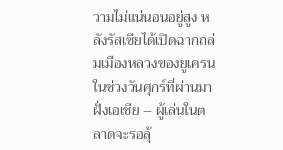วามไม่แน่นอนอยู่สูง หลังรัสเซียได้เปิดฉากถล่มเมืองหลวงของยูเครนในช่วงวันศุกร์ที่ผ่านมา ฝั่งเอเชีย – ผู้เล่นในตลาดจะรอลุ้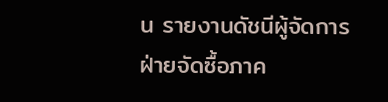น รายงานดัชนีผู้จัดการฝ่ายจัดซื้อภาค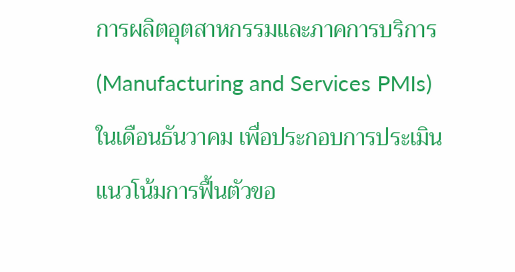การผลิตอุตสาหกรรมและภาคการบริการ (Manufacturing and Services PMIs) ในเดือนธันวาคม เพื่อประกอบการประเมินแนวโน้มการฟื้นตัวขอ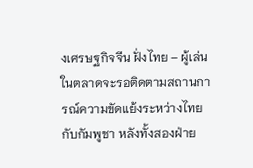งเศรษฐกิจจีน ฝั่งไทย – ผู้เล่นในตลาดจะรอติดตามสถานการณ์ความขัดแย้งระหว่างไทยกับกัมพูชา หลังทั้งสองฝ่าย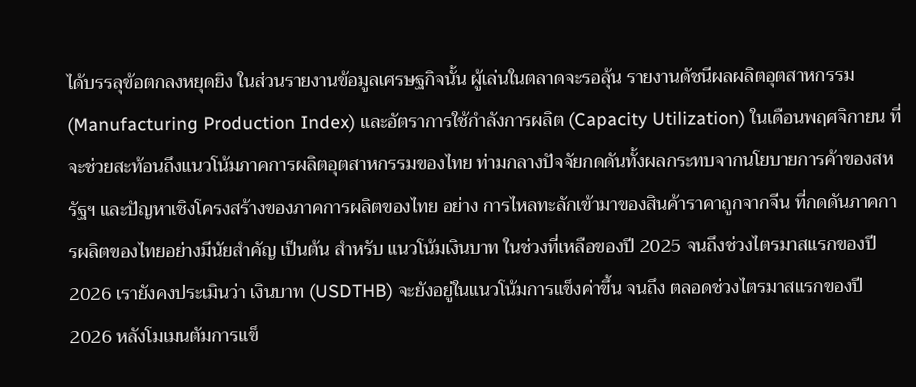ได้บรรลุข้อตกลงหยุดยิง ในส่วนรายงานข้อมูลเศรษฐกิจนั้น ผู้เล่นในตลาดจะรอลุ้น รายงานดัชนีผลผลิตอุตสาหกรรม (Manufacturing Production Index) และอัตราการใช้กำลังการผลิต (Capacity Utilization) ในเดือนพฤศจิกายน ที่จะช่วยสะท้อนถึงแนวโน้มภาคการผลิตอุตสาหกรรมของไทย ท่ามกลางปัจจัยกดดันทั้งผลกระทบจากนโยบายการค้าของสหรัฐฯ และปัญหาเชิงโครงสร้างของภาคการผลิตของไทย อย่าง การไหลทะลักเข้ามาของสินค้าราคาถูกจากจีน ที่กดดันภาคการผลิตของไทยอย่างมีนัยสำคัญ เป็นต้น สำหรับ แนวโน้มเงินบาท ในช่วงที่เหลือของปี 2025 จนถึงช่วงไตรมาสแรกของปี 2026 เรายังคงประเมินว่า เงินบาท (USDTHB) จะยังอยู่ในแนวโน้มการแข็งค่าขึ้น จนถึง ตลอดช่วงไตรมาสแรกของปี 2026 หลังโมเมนตัมการแข็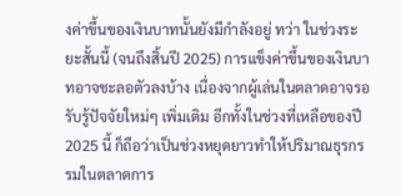งค่าขึ้นของเงินบาทนั้นยังมีกำลังอยู่ ทว่า ในช่วงระยะสั้นนี้ (จนถึงสิ้นปี 2025) การแข็งค่าขึ้นของเงินบาทอาจชะลอตัวลงบ้าง เนื่องจากผู้เล่นในตลาดอาจรอรับรู้ปัจจัยใหม่ๆ เพิ่มเติม อีกทั้งในช่วงที่เหลือของปี 2025 นี้ ก็ถือว่าเป็นช่วงหยุดยาวทำให้ปริมาณธุรกรรมในตลาดการ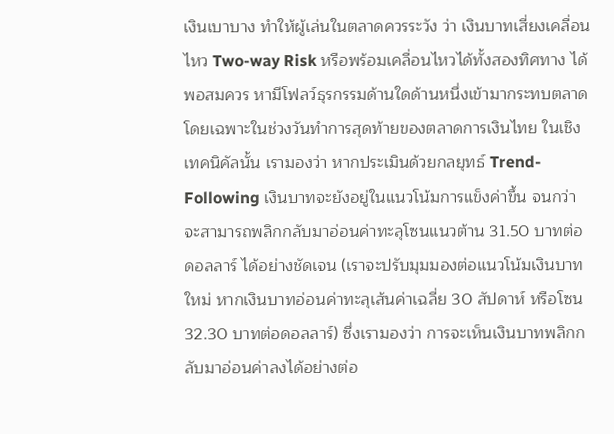เงินเบาบาง ทำให้ผู้เล่นในตลาดควรระวัง ว่า เงินบาทเสี่ยงเคลื่อนไหว Two-way Risk หรือพร้อมเคลื่อนไหวได้ทั้งสองทิศทาง ได้พอสมควร หามีโฟลว์ธุรกรรมด้านใดด้านหนึ่งเข้ามากระทบตลาด โดยเฉพาะในช่วงวันทำการสุดท้ายของตลาดการเงินไทย ในเชิงเทคนิคัลนั้น เรามองว่า หากประเมินด้วยกลยุทธ์ Trend-Following เงินบาทจะยังอยู่ในแนวโน้มการแข็งค่าขึ้น จนกว่าจะสามารถพลิกกลับมาอ่อนค่าทะลุโซนแนวต้าน 31.50 บาทต่อดอลลาร์ ได้อย่างชัดเจน (เราจะปรับมุมมองต่อแนวโน้มเงินบาทใหม่ หากเงินบาทอ่อนค่าทะลุเส้นค่าเฉลี่ย 30 สัปดาห์ หรือโซน 32.30 บาทต่อดอลลาร์) ซึ่งเรามองว่า การจะเห็นเงินบาทพลิกกลับมาอ่อนค่าลงได้อย่างต่อ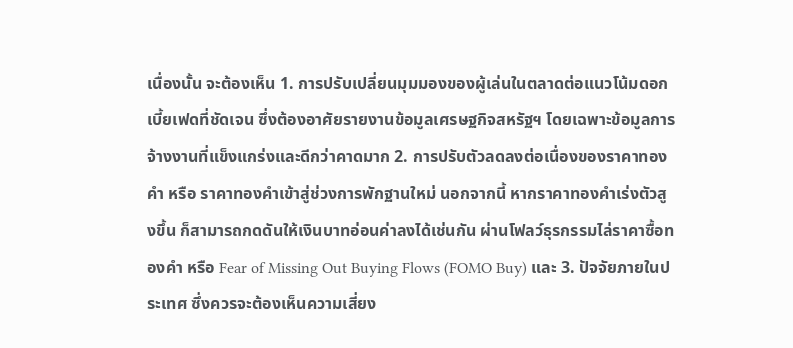เนื่องนั้น จะต้องเห็น 1. การปรับเปลี่ยนมุมมองของผู้เล่นในตลาดต่อแนวโน้มดอกเบี้ยเฟดที่ชัดเจน ซึ่งต้องอาศัยรายงานข้อมูลเศรษฐกิจสหรัฐฯ โดยเฉพาะข้อมูลการจ้างงานที่แข็งแกร่งและดีกว่าคาดมาก 2. การปรับตัวลดลงต่อเนื่องของราคาทองคำ หรือ ราคาทองคำเข้าสู่ช่วงการพักฐานใหม่ นอกจากนี้ หากราคาทองคำเร่งตัวสูงขึ้น ก็สามารถกดดันให้เงินบาทอ่อนค่าลงได้เช่นกัน ผ่านโฟลว์ธุรกรรมไล่ราคาซื้อทองคำ หรือ Fear of Missing Out Buying Flows (FOMO Buy) และ 3. ปัจจัยภายในประเทศ ซึ่งควรจะต้องเห็นความเสี่ยง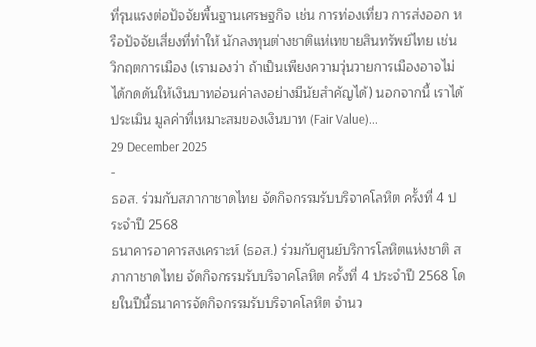ที่รุนแรงต่อปัจจัยพื้นฐานเศรษฐกิจ เช่น การท่องเที่ยว การส่งออก หรือปัจจัยเสี่ยงที่ทำให้ นักลงทุนต่างชาติแห่เทขายสินทรัพย์ไทย เช่น วิกฤตการเมือง (เรามองว่า ถ้าเป็นเพียงความวุ่นวายการเมืองอาจไม่ได้กดดันให้เงินบาทอ่อนค่าลงอย่างมีนัยสำคัญได้) นอกจากนี้ เราได้ประเมิน มูลค่าที่เหมาะสมของเงินบาท (Fair Value)...
29 December 2025
-
ธอส. ร่วมกับสภากาชาดไทย จัดกิจกรรมรับบริจาคโลหิต ครั้งที่ 4 ประจำปี 2568
ธนาคารอาคารสงเคราะห์ (ธอส.) ร่วมกับศูนย์บริการโลหิตแห่งชาติ สภากาชาดไทย จัดกิจกรรมรับบริจาคโลหิต ครั้งที่ 4 ประจำปี 2568 โดยในปีนี้ธนาคารจัดกิจกรรมรับบริจาคโลหิต จำนว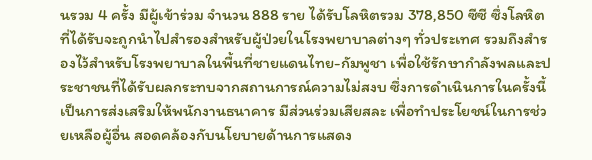นรวม 4 ครั้ง มีผู้เข้าร่วม จำนวน 888 ราย ได้รับโลหิตรวม 378,850 ซีซี ซึ่งโลหิตที่ได้รับจะถูกนำไปสำรองสำหรับผู้ป่วยในโรงพยาบาลต่างๆ ทั่วประเทศ รวมถึงสำรองไว้สำหรับโรงพยาบาลในพื้นที่ชายแดนไทย-กัมพูชา เพื่อใช้รักษากำลังพลและประชาชนที่ได้รับผลกระทบจากสถานการณ์ความไม่สงบ ซึ่งการดำเนินการในครั้งนี้เป็นการส่งเสริมให้พนักงานธนาคาร มีส่วนร่วมเสียสละ เพื่อทำประโยชน์ในการช่วยเหลือผู้อื่น สอดคล้องกับนโยบายด้านการแสดง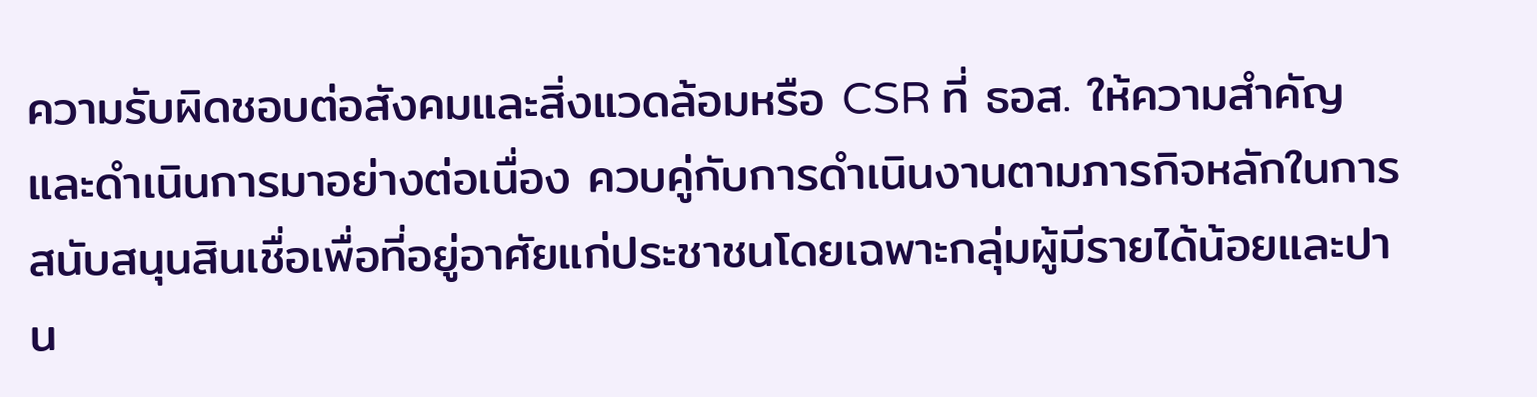ความรับผิดชอบต่อสังคมและสิ่งแวดล้อมหรือ CSR ที่ ธอส. ให้ความสำคัญและดำเนินการมาอย่างต่อเนื่อง ควบคู่กับการดำเนินงานตามภารกิจหลักในการสนับสนุนสินเชื่อเพื่อที่อยู่อาศัยแก่ประชาชนโดยเฉพาะกลุ่มผู้มีรายได้น้อยและปาน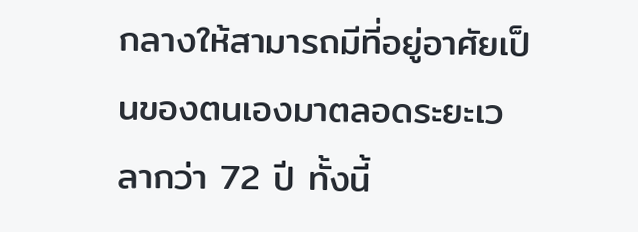กลางให้สามารถมีที่อยู่อาศัยเป็นของตนเองมาตลอดระยะเวลากว่า 72 ปี ทั้งนี้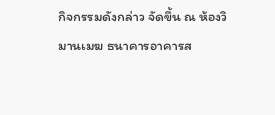กิจกรรมดังกล่าว จัดขึ้น ณ ห้องวิมานเมฆ ธนาคารอาคารส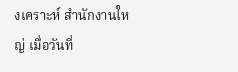งเคราะห์ สำนักงานใหญ่ เมื่อวันที่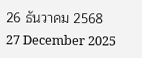26 ธันวาคม 2568
27 December 2025